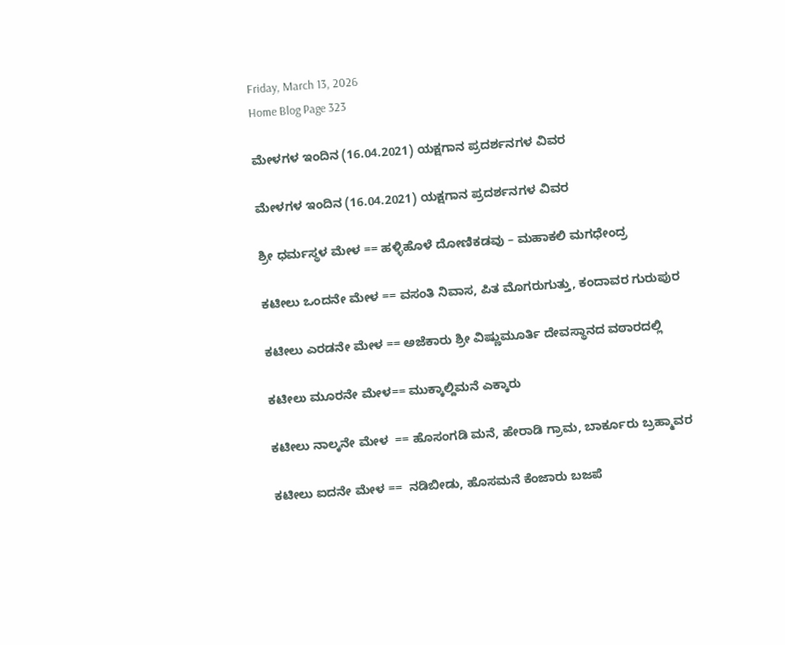Friday, March 13, 2026
Home Blog Page 323

ಮೇಳಗಳ ಇಂದಿನ (16.04.2021) ಯಕ್ಷಗಾನ ಪ್ರದರ್ಶನಗಳ ವಿವರ

ಮೇಳಗಳ ಇಂದಿನ (16.04.2021) ಯಕ್ಷಗಾನ ಪ್ರದರ್ಶನಗಳ ವಿವರ

ಶ್ರೀ ಧರ್ಮಸ್ಥಳ ಮೇಳ == ಹಳ್ಳಿಹೊಳೆ ದೋಣಿಕಡವು – ಮಹಾಕಲಿ ಮಗಧೇಂದ್ರ

ಕಟೀಲು ಒಂದನೇ ಮೇಳ == ವಸಂತಿ ನಿವಾಸ, ಪಿತ ಮೊಗರುಗುತ್ತು, ಕಂದಾವರ ಗುರುಪುರ

ಕಟೀಲು ಎರಡನೇ ಮೇಳ == ಅಜೆಕಾರು ಶ್ರೀ ವಿಷ್ಣುಮೂರ್ತಿ ದೇವಸ್ಥಾನದ ವಠಾರದಲ್ಲಿ

ಕಟೀಲು ಮೂರನೇ ಮೇಳ== ಮುಕ್ಕಾಲ್ದಿಮನೆ ಎಕ್ಕಾರು

ಕಟೀಲು ನಾಲ್ಕನೇ ಮೇಳ  == ಹೊಸಂಗಡಿ ಮನೆ, ಹೇರಾಡಿ ಗ್ರಾಮ, ಬಾರ್ಕೂರು ಬ್ರಹ್ಮಾವರ

ಕಟೀಲು ಐದನೇ ಮೇಳ ==  ನಡಿಬೀಡು, ಹೊಸಮನೆ ಕೆಂಜಾರು ಬಜಪೆ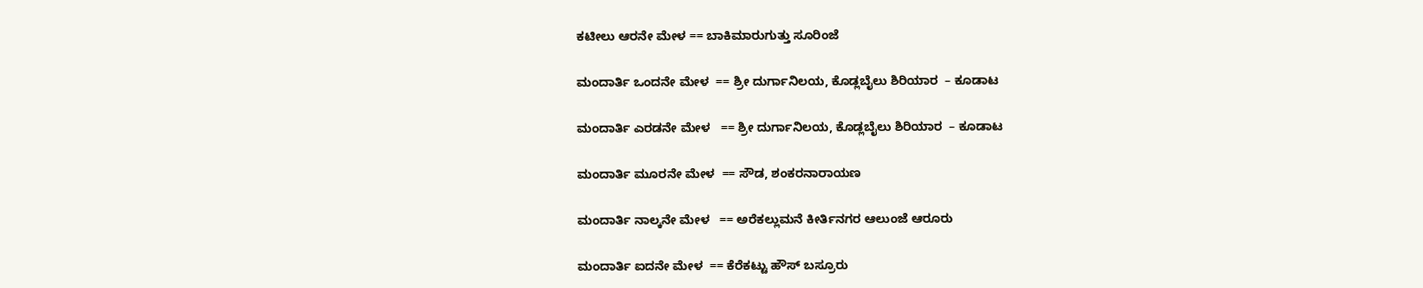ಕಟೀಲು ಆರನೇ ಮೇಳ == ಬಾಕಿಮಾರುಗುತ್ತು ಸೂರಿಂಜೆ

ಮಂದಾರ್ತಿ ಒಂದನೇ ಮೇಳ  == ಶ್ರೀ ದುರ್ಗಾನಿಲಯ, ಕೊಡ್ಲಬೈಲು ಶಿರಿಯಾರ  – ಕೂಡಾಟ

ಮಂದಾರ್ತಿ ಎರಡನೇ ಮೇಳ   == ಶ್ರೀ ದುರ್ಗಾನಿಲಯ, ಕೊಡ್ಲಬೈಲು ಶಿರಿಯಾರ  – ಕೂಡಾಟ

ಮಂದಾರ್ತಿ ಮೂರನೇ ಮೇಳ  == ಸೌಡ, ಶಂಕರನಾರಾಯಣ

ಮಂದಾರ್ತಿ ನಾಲ್ಕನೇ ಮೇಳ   == ಅರೆಕಲ್ಲುಮನೆ ಕೀರ್ತಿನಗರ ಆಲುಂಜೆ ಆರೂರು

ಮಂದಾರ್ತಿ ಐದನೇ ಮೇಳ  == ಕೆರೆಕಟ್ಟು ಹೌಸ್ ಬಸ್ರೂರು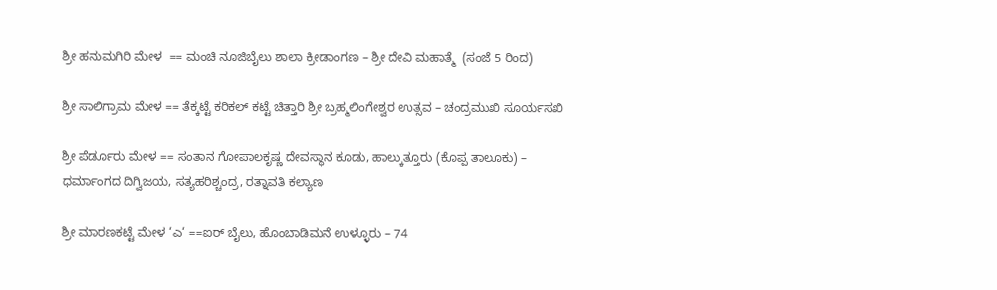ಶ್ರೀ ಹನುಮಗಿರಿ ಮೇಳ  == ಮಂಚಿ ನೂಜಿಬೈಲು ಶಾಲಾ ಕ್ರೀಡಾಂಗಣ – ಶ್ರೀ ದೇವಿ ಮಹಾತ್ಮೆ  (ಸಂಜೆ 5 ರಿಂದ)

ಶ್ರೀ ಸಾಲಿಗ್ರಾಮ ಮೇಳ == ತೆಕ್ಕಟ್ಟೆ ಕರಿಕಲ್ ಕಟ್ಟೆ ಚಿತ್ತಾರಿ ಶ್ರೀ ಬ್ರಹ್ಮಲಿಂಗೇಶ್ವರ ಉತ್ಸವ – ಚಂದ್ರಮುಖಿ ಸೂರ್ಯಸಖಿ

ಶ್ರೀ ಪೆರ್ಡೂರು ಮೇಳ == ಸಂತಾನ ಗೋಪಾಲಕೃಷ್ಣ ದೇವಸ್ಥಾನ ಕೂಡು, ಹಾಲ್ಕುತ್ತೂರು (ಕೊಪ್ಪ ತಾಲೂಕು) – ಧರ್ಮಾಂಗದ ದಿಗ್ವಿಜಯ, ಸತ್ಯಹರಿಶ್ಚಂದ್ರ, ರತ್ನಾವತಿ ಕಲ್ಯಾಣ

ಶ್ರೀ ಮಾರಣಕಟ್ಟೆ ಮೇಳ ‘ಎ‘ ==ಐರ್ ಬೈಲು, ಹೊಂಬಾಡಿಮನೆ ಉಳ್ಳೂರು – 74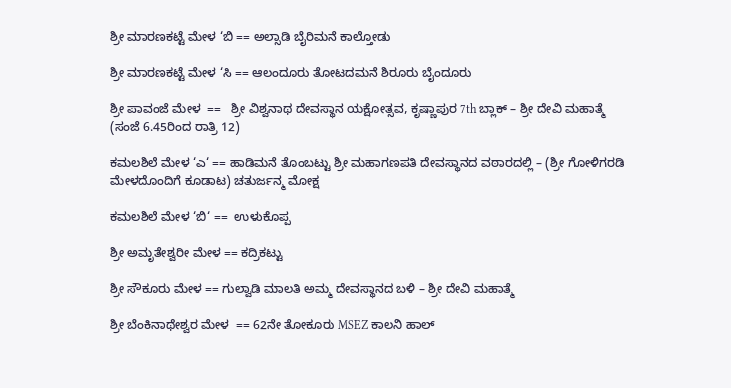ಶ್ರೀ ಮಾರಣಕಟ್ಟೆ ಮೇಳ ‘ಬಿ == ಅಲ್ಸಾಡಿ ಬೈರಿಮನೆ ಕಾಲ್ತೋಡು

ಶ್ರೀ ಮಾರಣಕಟ್ಟೆ ಮೇಳ ‘ಸಿ == ಆಲಂದೂರು ತೋಟದಮನೆ ಶಿರೂರು ಬೈಂದೂರು

ಶ್ರೀ ಪಾವಂಜೆ ಮೇಳ  ==   ಶ್ರೀ ವಿಶ್ವನಾಥ ದೇವಸ್ಥಾನ ಯಕ್ಷೋತ್ಸವ, ಕೃಷ್ಣಾಪುರ 7th ಬ್ಲಾಕ್ – ಶ್ರೀ ದೇವಿ ಮಹಾತ್ಮೆ (ಸಂಜೆ 6.45ರಿಂದ ರಾತ್ರಿ 12)

ಕಮಲಶಿಲೆ ಮೇಳ ‘ಎ‘ == ಹಾಡಿಮನೆ ತೊಂಬಟ್ಟು ಶ್ರೀ ಮಹಾಗಣಪತಿ ದೇವಸ್ಥಾನದ ವಠಾರದಲ್ಲಿ – (ಶ್ರೀ ಗೋಳಿಗರಡಿ ಮೇಳದೊಂದಿಗೆ ಕೂಡಾಟ) ಚತುರ್ಜನ್ಮ ಮೋಕ್ಷ

ಕಮಲಶಿಲೆ ಮೇಳ ‘ಬಿ‘ ==  ಉಳುಕೊಪ್ಪ

ಶ್ರೀ ಅಮೃತೇಶ್ವರೀ ಮೇಳ == ಕದ್ರಿಕಟ್ಟು

ಶ್ರೀ ಸೌಕೂರು ಮೇಳ == ಗುಲ್ವಾಡಿ ಮಾಲತಿ ಅಮ್ಮ ದೇವಸ್ಥಾನದ ಬಳಿ – ಶ್ರೀ ದೇವಿ ಮಹಾತ್ಮೆ

ಶ್ರೀ ಬೆಂಕಿನಾಥೇಶ್ವರ ಮೇಳ  == 62ನೇ ತೋಕೂರು MSEZ ಕಾಲನಿ ಹಾಲ್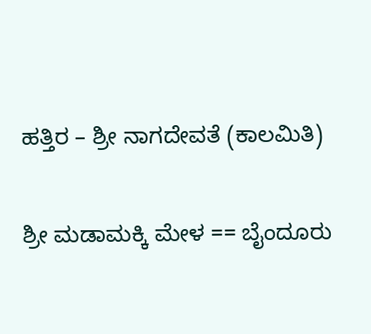ಹತ್ತಿರ – ಶ್ರೀ ನಾಗದೇವತೆ (ಕಾಲಮಿತಿ)

ಶ್ರೀ ಮಡಾಮಕ್ಕಿ ಮೇಳ == ಬೈಂದೂರು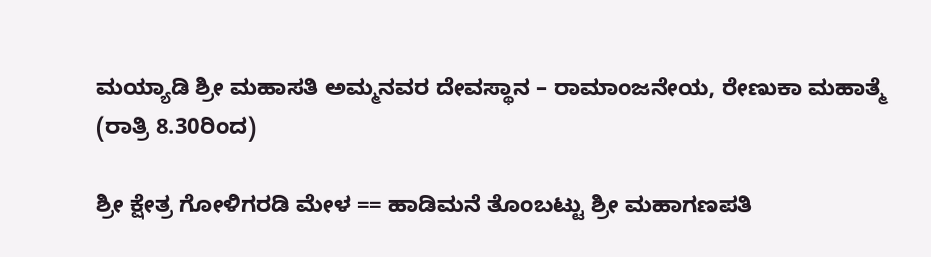ಮಯ್ಯಾಡಿ ಶ್ರೀ ಮಹಾಸತಿ ಅಮ್ಮನವರ ದೇವಸ್ಥಾನ – ರಾಮಾಂಜನೇಯ, ರೇಣುಕಾ ಮಹಾತ್ಮೆ (ರಾತ್ರಿ 8.30ರಿಂದ)

ಶ್ರೀ ಕ್ಷೇತ್ರ ಗೋಳಿಗರಡಿ ಮೇಳ == ಹಾಡಿಮನೆ ತೊಂಬಟ್ಟು ಶ್ರೀ ಮಹಾಗಣಪತಿ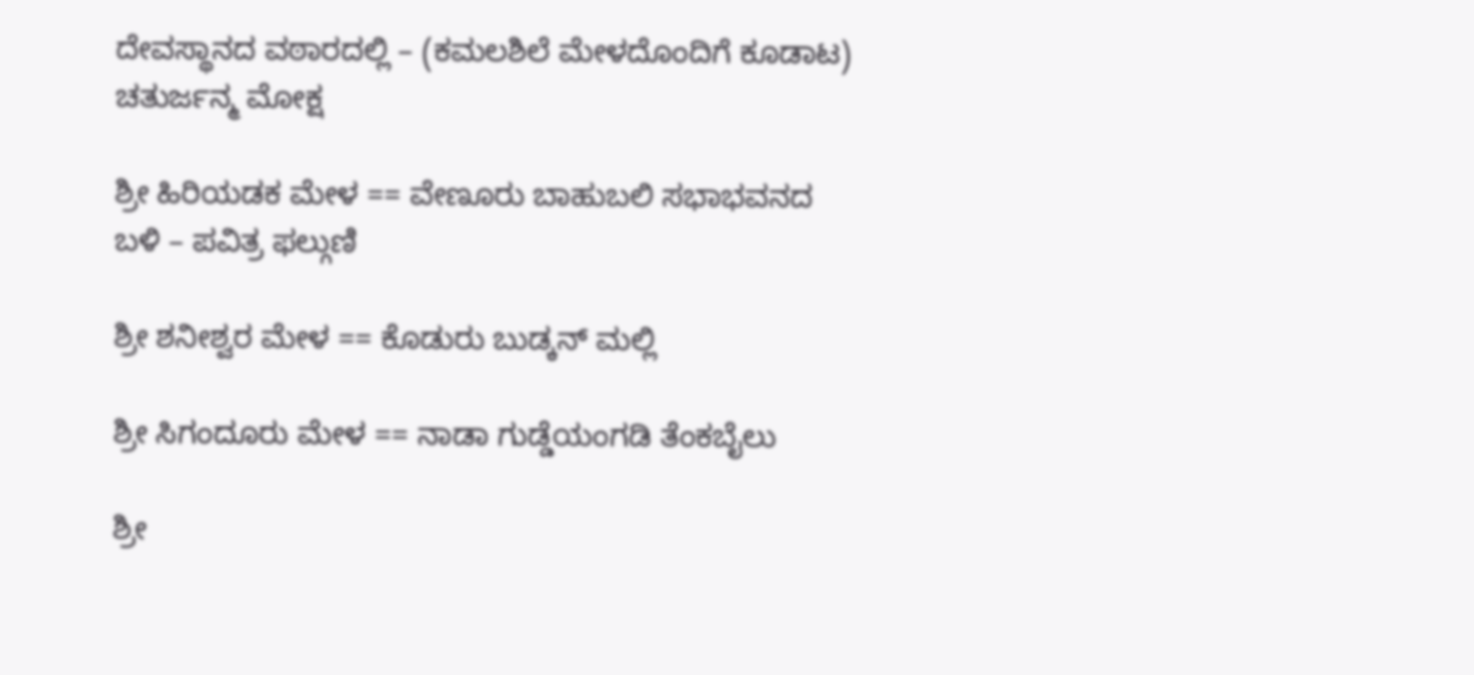ದೇವಸ್ಥಾನದ ವಠಾರದಲ್ಲಿ – (ಕಮಲಶಿಲೆ ಮೇಳದೊಂದಿಗೆ ಕೂಡಾಟ) ಚತುರ್ಜನ್ಮ ಮೋಕ್ಷ

ಶ್ರೀ ಹಿರಿಯಡಕ ಮೇಳ == ವೇಣೂರು ಬಾಹುಬಲಿ ಸಭಾಭವನದ ಬಳಿ – ಪವಿತ್ರ ಫಲ್ಗುಣಿ

ಶ್ರೀ ಶನೀಶ್ವರ ಮೇಳ == ಕೊಡುರು ಬುಡ್ಕನ್ ಮಲ್ಲಿ

ಶ್ರೀ ಸಿಗಂದೂರು ಮೇಳ == ನಾಡಾ ಗುಡ್ಡೆಯಂಗಡಿ ತೆಂಕಬೈಲು

ಶ್ರೀ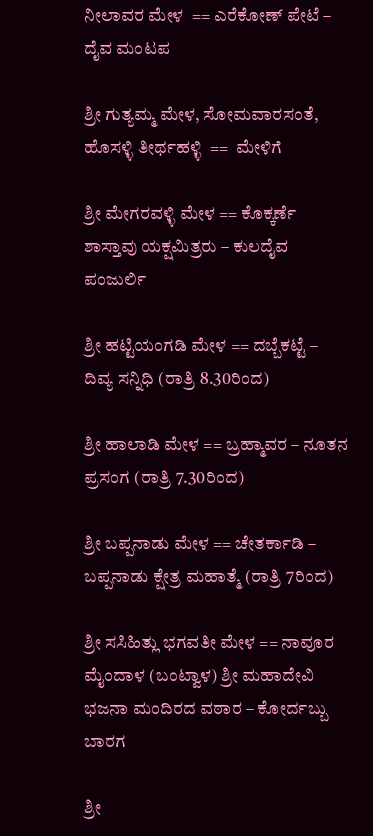ನೀಲಾವರ ಮೇಳ  == ಎರೆಕೋಣ್ ಪೇಟೆ – ದೈವ ಮಂಟಪ

ಶ್ರೀ ಗುತ್ಯಮ್ಮ ಮೇಳ, ಸೋಮವಾರಸಂತೆ, ಹೊಸಳ್ಳಿ ತೀರ್ಥಹಳ್ಳಿ  ==  ಮೇಳಿಗೆ

ಶ್ರೀ ಮೇಗರವಳ್ಳಿ ಮೇಳ == ಕೊಕ್ಕರ್ಣೆ ಶಾಸ್ತಾವು ಯಕ್ಷಮಿತ್ರರು – ಕುಲದೈವ ಪಂಜುರ್ಲಿ

ಶ್ರೀ ಹಟ್ಟಿಯಂಗಡಿ ಮೇಳ == ದಬ್ಬೆಕಟ್ಟೆ – ದಿವ್ಯ ಸನ್ನಿಧಿ (ರಾತ್ರಿ 8.30ರಿಂದ)

ಶ್ರೀ ಹಾಲಾಡಿ ಮೇಳ == ಬ್ರಹ್ಮಾವರ – ನೂತನ ಪ್ರಸಂಗ (ರಾತ್ರಿ 7.30ರಿಂದ)

ಶ್ರೀ ಬಪ್ಪನಾಡು ಮೇಳ == ಚೇತರ್ಕಾಡಿ – ಬಪ್ಪನಾಡು ಕ್ಷೇತ್ರ ಮಹಾತ್ಮೆ (ರಾತ್ರಿ 7ರಿಂದ)

ಶ್ರೀ ಸಸಿಹಿತ್ಲು ಭಗವತೀ ಮೇಳ == ನಾವೂರ ಮೈಂದಾಳ (ಬಂಟ್ವಾಳ) ಶ್ರೀ ಮಹಾದೇವಿ ಭಜನಾ ಮಂದಿರದ ವಠಾರ – ಕೋರ್ದಬ್ಬು ಬಾರಗ

ಶ್ರೀ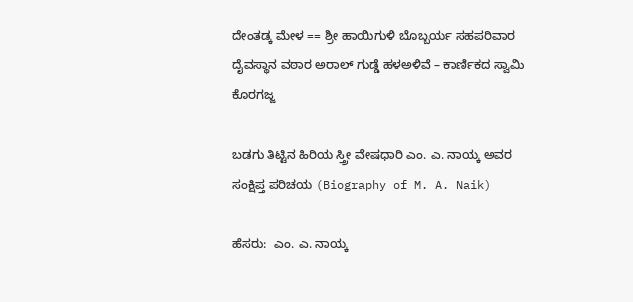ದೇಂತಡ್ಕ ಮೇಳ == ಶ್ರೀ ಹಾಯಿಗುಳಿ ಬೊಬ್ಬರ್ಯ ಸಹಪರಿವಾರ ದೈವಸ್ಥಾನ ವಠಾರ ಅರಾಲ್ ಗುಡ್ಡೆ ಹಳಅಳಿವೆ – ಕಾರ್ಣಿಕದ ಸ್ವಾಮಿ ಕೊರಗಜ್ಜ

ಬಡಗು ತಿಟ್ಟಿನ ಹಿರಿಯ ಸ್ತ್ರೀ ವೇಷಧಾರಿ ಎಂ. ಎ. ನಾಯ್ಕ ಅವರ ಸಂಕ್ಷಿಪ್ತ ಪರಿಚಯ (Biography of M. A. Naik)

ಹೆಸರು:  ಎಂ. ಎ. ನಾಯ್ಕ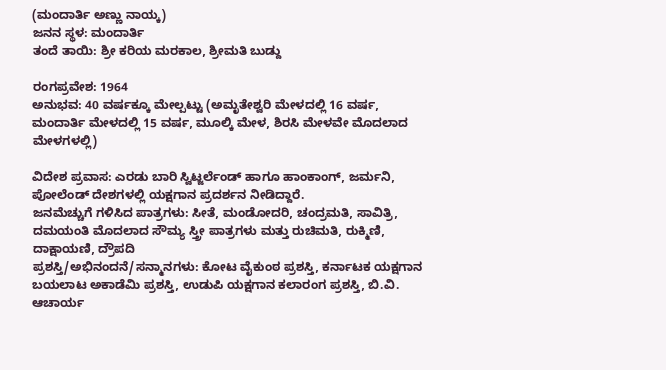(ಮಂದಾರ್ತಿ ಅಣ್ಣು ನಾಯ್ಕ)
ಜನನ ಸ್ಥಳ: ಮಂದಾರ್ತಿ
ತಂದೆ ತಾಯಿ: ಶ್ರೀ ಕರಿಯ ಮರಕಾಲ, ಶ್ರೀಮತಿ ಬುಡ್ದು

ರಂಗಪ್ರವೇಶ: 1964
ಅನುಭವ: 40 ವರ್ಷಕ್ಕೂ ಮೇಲ್ಪಟ್ಟು (ಅಮೃತೇಶ್ವರಿ ಮೇಳದಲ್ಲಿ 16 ವರ್ಷ, ಮಂದಾರ್ತಿ ಮೇಳದಲ್ಲಿ 15 ವರ್ಷ, ಮೂಲ್ಕಿ ಮೇಳ, ಶಿರಸಿ ಮೇಳವೇ ಮೊದಲಾದ ಮೇಳಗಳಲ್ಲಿ)

ವಿದೇಶ ಪ್ರವಾಸ: ಎರಡು ಬಾರಿ ಸ್ವಿಟ್ಜರ್ಲೆಂಡ್ ಹಾಗೂ ಹಾಂಕಾಂಗ್, ಜರ್ಮನಿ, ಪೋಲೆಂಡ್ ದೇಶಗಳಲ್ಲಿ ಯಕ್ಷಗಾನ ಪ್ರದರ್ಶನ ನೀಡಿದ್ದಾರೆ.
ಜನಮೆಚ್ಚುಗೆ ಗಳಿಸಿದ ಪಾತ್ರಗಳು: ಸೀತೆ, ಮಂಡೋದರಿ, ಚಂದ್ರಮತಿ, ಸಾವಿತ್ರಿ, ದಮಯಂತಿ ಮೊದಲಾದ ಸೌಮ್ಯ ಸ್ತ್ರೀ ಪಾತ್ರಗಳು ಮತ್ತು ರುಚಿಮತಿ, ರುಕ್ಮಿಣಿ, ದಾಕ್ಷಾಯಣಿ, ದ್ರೌಪದಿ
ಪ್ರಶಸ್ತಿ/ಅಭಿನಂದನೆ/ಸನ್ಮಾನಗಳು: ಕೋಟ ವೈಕುಂಠ ಪ್ರಶಸ್ತಿ, ಕರ್ನಾಟಕ ಯಕ್ಷಗಾನ ಬಯಲಾಟ ಅಕಾಡೆಮಿ ಪ್ರಶಸ್ತಿ, ಉಡುಪಿ ಯಕ್ಷಗಾನ ಕಲಾರಂಗ ಪ್ರಶಸ್ತಿ, ಬಿ.ವಿ. ಆಚಾರ್ಯ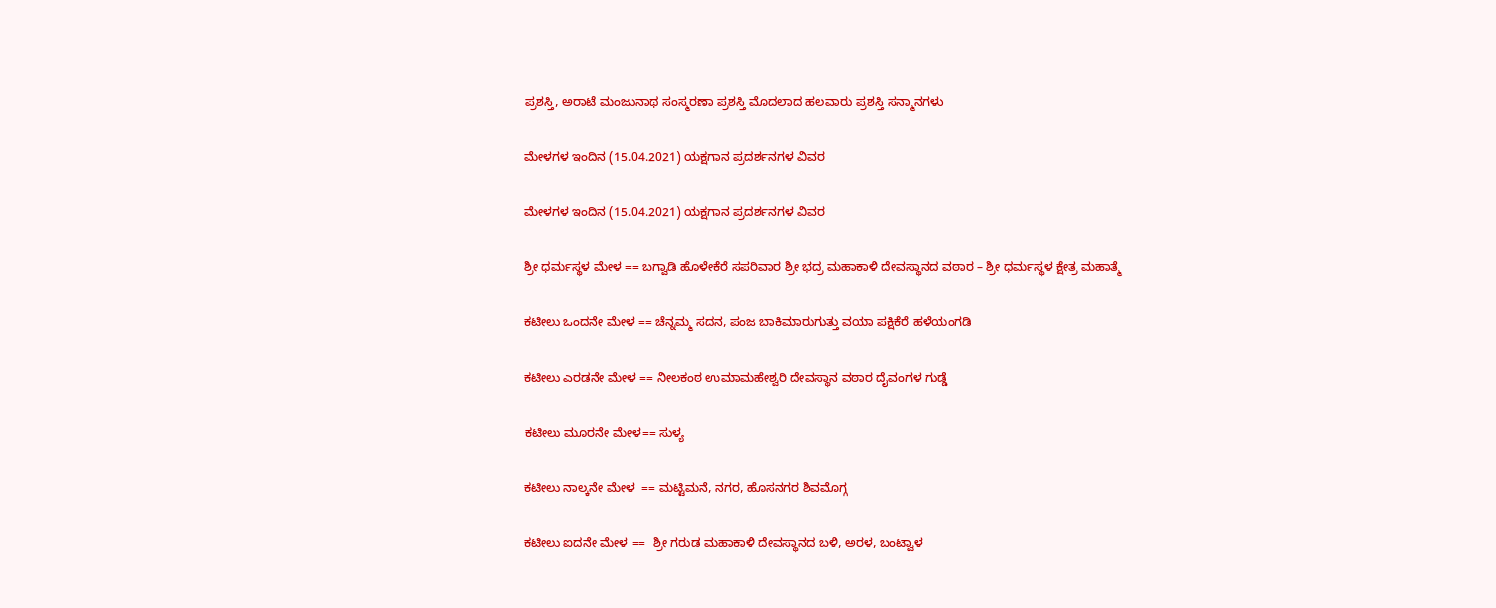ಪ್ರಶಸ್ತಿ, ಅರಾಟೆ ಮಂಜುನಾಥ ಸಂಸ್ಮರಣಾ ಪ್ರಶಸ್ತಿ ಮೊದಲಾದ ಹಲವಾರು ಪ್ರಶಸ್ತಿ ಸನ್ಮಾನಗಳು

ಮೇಳಗಳ ಇಂದಿನ (15.04.2021) ಯಕ್ಷಗಾನ ಪ್ರದರ್ಶನಗಳ ವಿವರ

ಮೇಳಗಳ ಇಂದಿನ (15.04.2021) ಯಕ್ಷಗಾನ ಪ್ರದರ್ಶನಗಳ ವಿವರ

ಶ್ರೀ ಧರ್ಮಸ್ಥಳ ಮೇಳ == ಬಗ್ವಾಡಿ ಹೊಳೇಕೆರೆ ಸಪರಿವಾರ ಶ್ರೀ ಭದ್ರ ಮಹಾಕಾಳಿ ದೇವಸ್ಥಾನದ ವಠಾರ – ಶ್ರೀ ಧರ್ಮಸ್ಥಳ ಕ್ಷೇತ್ರ ಮಹಾತ್ಮೆ

ಕಟೀಲು ಒಂದನೇ ಮೇಳ == ಚೆನ್ನಮ್ಮ ಸದನ, ಪಂಜ ಬಾಕಿಮಾರುಗುತ್ತು ವಯಾ ಪಕ್ಷಿಕೆರೆ ಹಳೆಯಂಗಡಿ

ಕಟೀಲು ಎರಡನೇ ಮೇಳ == ನೀಲಕಂಠ ಉಮಾಮಹೇಶ್ವರಿ ದೇವಸ್ಥಾನ ವಠಾರ ದೈವಂಗಳ ಗುಡ್ಡೆ

ಕಟೀಲು ಮೂರನೇ ಮೇಳ== ಸುಳ್ಯ

ಕಟೀಲು ನಾಲ್ಕನೇ ಮೇಳ  == ಮಟ್ಟಿಮನೆ, ನಗರ, ಹೊಸನಗರ ಶಿವಮೊಗ್ಗ

ಕಟೀಲು ಐದನೇ ಮೇಳ ==  ಶ್ರೀ ಗರುಡ ಮಹಾಕಾಳಿ ದೇವಸ್ಥಾನದ ಬಳಿ, ಅರಳ, ಬಂಟ್ವಾಳ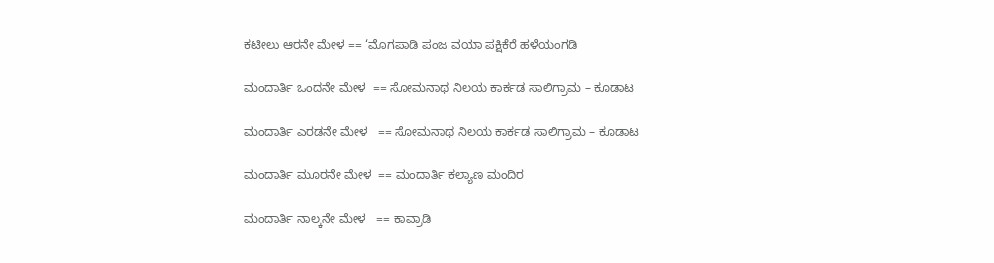ಕಟೀಲು ಆರನೇ ಮೇಳ == ‘ಮೊಗಪಾಡಿ ಪಂಜ ವಯಾ ಪಕ್ಷಿಕೆರೆ ಹಳೆಯಂಗಡಿ

ಮಂದಾರ್ತಿ ಒಂದನೇ ಮೇಳ  == ಸೋಮನಾಥ ನಿಲಯ ಕಾರ್ಕಡ ಸಾಲಿಗ್ರಾಮ – ಕೂಡಾಟ

ಮಂದಾರ್ತಿ ಎರಡನೇ ಮೇಳ   == ಸೋಮನಾಥ ನಿಲಯ ಕಾರ್ಕಡ ಸಾಲಿಗ್ರಾಮ – ಕೂಡಾಟ

ಮಂದಾರ್ತಿ ಮೂರನೇ ಮೇಳ  == ಮಂದಾರ್ತಿ ಕಲ್ಯಾಣ ಮಂದಿರ

ಮಂದಾರ್ತಿ ನಾಲ್ಕನೇ ಮೇಳ   == ಕಾವ್ರಾಡಿ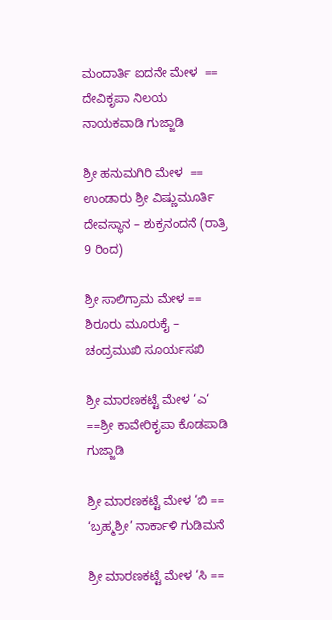ಮಂದಾರ್ತಿ ಐದನೇ ಮೇಳ  == ದೇವಿಕೃಪಾ ನಿಲಯ ನಾಯಕವಾಡಿ ಗುಜ್ಜಾಡಿ

ಶ್ರೀ ಹನುಮಗಿರಿ ಮೇಳ  == ಉಂಡಾರು ಶ್ರೀ ವಿಷ್ಣುಮೂರ್ತಿ ದೇವಸ್ಥಾನ – ಶುಕ್ರನಂದನೆ (ರಾತ್ರಿ 9 ರಿಂದ)

ಶ್ರೀ ಸಾಲಿಗ್ರಾಮ ಮೇಳ == ಶಿರೂರು ಮೂರುಕೈ – ಚಂದ್ರಮುಖಿ ಸೂರ್ಯಸಖಿ

ಶ್ರೀ ಮಾರಣಕಟ್ಟೆ ಮೇಳ ‘ಎ‘ ==ಶ್ರೀ ಕಾವೇರಿಕೃಪಾ ಕೊಡಪಾಡಿ ಗುಜ್ಜಾಡಿ

ಶ್ರೀ ಮಾರಣಕಟ್ಟೆ ಮೇಳ ‘ಬಿ == ‘ಬ್ರಹ್ಮಶ್ರೀ’ ನಾರ್ಕಾಳಿ ಗುಡಿಮನೆ

ಶ್ರೀ ಮಾರಣಕಟ್ಟೆ ಮೇಳ ‘ಸಿ ==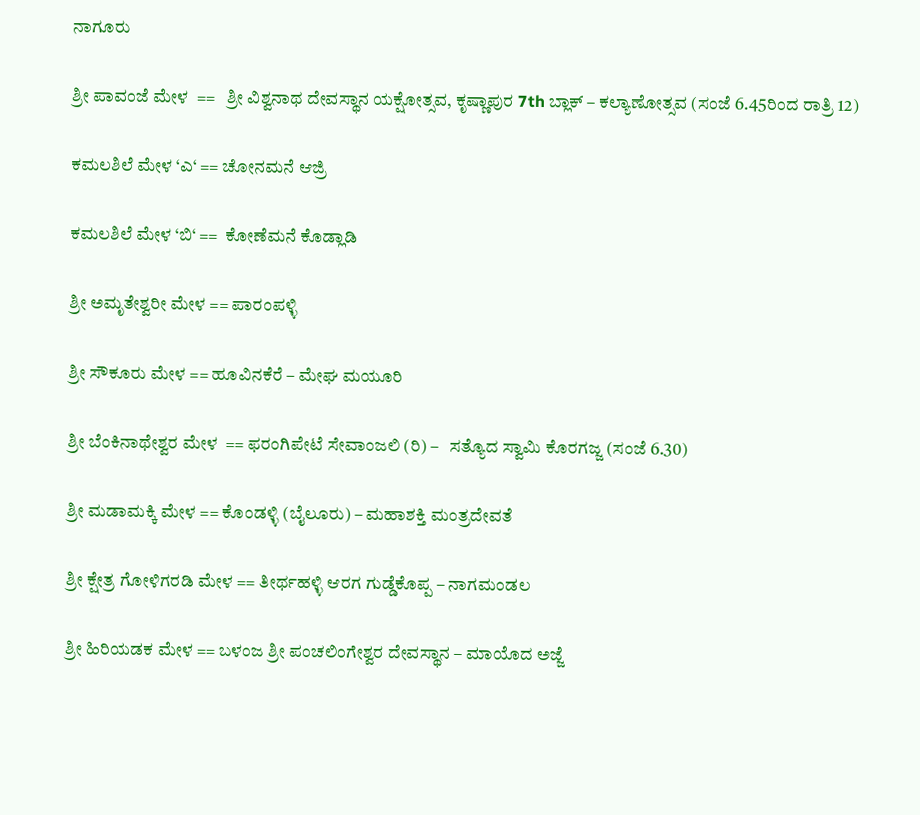ನಾಗೂರು

ಶ್ರೀ ಪಾವಂಜೆ ಮೇಳ  ==   ಶ್ರೀ ವಿಶ್ವನಾಥ ದೇವಸ್ಥಾನ ಯಕ್ಷೋತ್ಸವ, ಕೃಷ್ಣಾಪುರ 7th ಬ್ಲಾಕ್ – ಕಲ್ಯಾಣೋತ್ಸವ (ಸಂಜೆ 6.45ರಿಂದ ರಾತ್ರಿ 12)

ಕಮಲಶಿಲೆ ಮೇಳ ‘ಎ‘ == ಚೋನಮನೆ ಆಜ್ರಿ

ಕಮಲಶಿಲೆ ಮೇಳ ‘ಬಿ‘ ==  ಕೋಣೆಮನೆ ಕೊಡ್ಲಾಡಿ

ಶ್ರೀ ಅಮೃತೇಶ್ವರೀ ಮೇಳ == ಪಾರಂಪಳ್ಳಿ

ಶ್ರೀ ಸೌಕೂರು ಮೇಳ == ಹೂವಿನಕೆರೆ – ಮೇಘ ಮಯೂರಿ

ಶ್ರೀ ಬೆಂಕಿನಾಥೇಶ್ವರ ಮೇಳ  == ಫರಂಗಿಪೇಟೆ ಸೇವಾಂಜಲಿ (ರಿ) –   ಸತ್ಯೊದ ಸ್ವಾಮಿ ಕೊರಗಜ್ಜ (ಸಂಜೆ 6.30)

ಶ್ರೀ ಮಡಾಮಕ್ಕಿ ಮೇಳ == ಕೊಂಡಳ್ಳಿ (ಬೈಲೂರು) – ಮಹಾಶಕ್ತಿ ಮಂತ್ರದೇವತೆ

ಶ್ರೀ ಕ್ಷೇತ್ರ ಗೋಳಿಗರಡಿ ಮೇಳ == ತೀರ್ಥಹಳ್ಳಿ ಆರಗ ಗುಡ್ಡೆಕೊಪ್ಪ – ನಾಗಮಂಡಲ

ಶ್ರೀ ಹಿರಿಯಡಕ ಮೇಳ == ಬಳಂಜ ಶ್ರೀ ಪಂಚಲಿಂಗೇಶ್ವರ ದೇವಸ್ಥಾನ – ಮಾಯೊದ ಅಜ್ಜೆ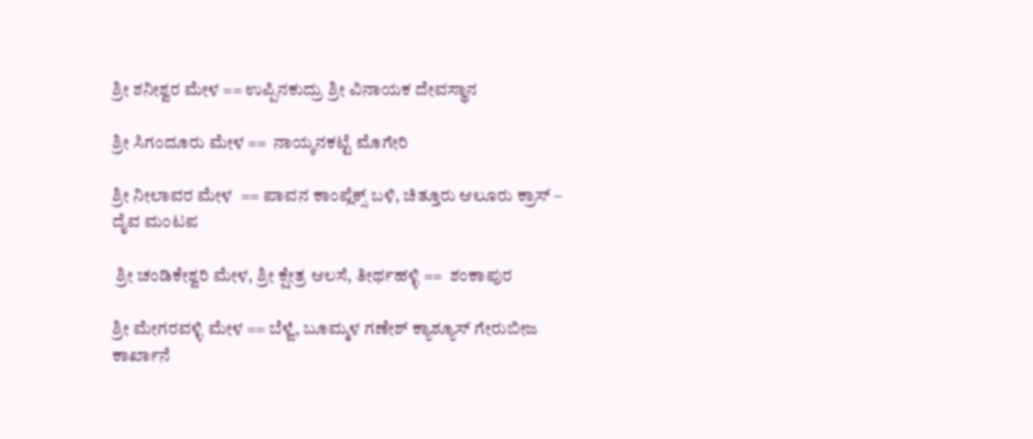ಶ್ರೀ ಶನೀಶ್ವರ ಮೇಳ == ಉಪ್ಪಿನಕುದ್ರು ಶ್ರೀ ವಿನಾಯಕ ದೇವಸ್ಥಾನ

ಶ್ರೀ ಸಿಗಂದೂರು ಮೇಳ ==  ನಾಯ್ಕನಕಟ್ಟೆ ಮೊಗೇರಿ

ಶ್ರೀ ನೀಲಾವರ ಮೇಳ  == ಪಾವನ ಕಾಂಪ್ಲೆಕ್ಸ್ ಬಳಿ, ಚಿತ್ತೂರು ಆಲೂರು ಕ್ರಾಸ್ – ದೈವ ಮಂಟಪ

 ಶ್ರೀ ಚಂಡಿಕೇಶ್ವರಿ ಮೇಳ, ಶ್ರೀ ಕ್ಷೇತ್ರ ಆಲಸೆ, ತೀರ್ಥಹಳ್ಳಿ ==  ಶಂಕಾಪುರ

ಶ್ರೀ ಮೇಗರವಳ್ಳಿ ಮೇಳ == ಬೆಳ್ವೆ, ಬೂಮ್ಮಳ ಗಣೇಶ್ ಕ್ಯಾಶ್ಯೂಸ್ ಗೇರುಬೀಜ ಕಾರ್ಖಾನೆ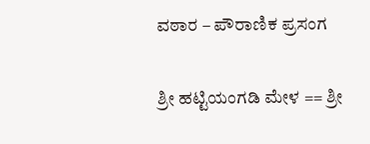ವಠಾರ – ಪೌರಾಣಿಕ ಪ್ರಸಂಗ

ಶ್ರೀ ಹಟ್ಟಿಯಂಗಡಿ ಮೇಳ == ಶ್ರೀ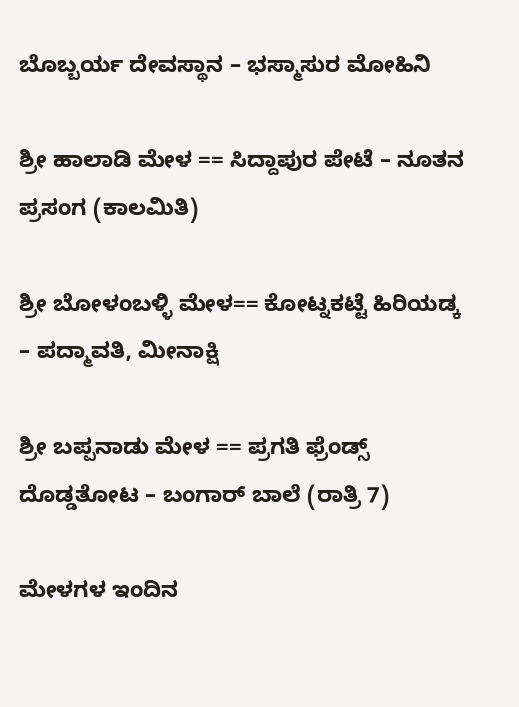ಬೊಬ್ಬರ್ಯ ದೇವಸ್ಥಾನ – ಭಸ್ಮಾಸುರ ಮೋಹಿನಿ

ಶ್ರೀ ಹಾಲಾಡಿ ಮೇಳ == ಸಿದ್ದಾಪುರ ಪೇಟೆ – ನೂತನ ಪ್ರಸಂಗ (ಕಾಲಮಿತಿ)

ಶ್ರೀ ಬೋಳಂಬಳ್ಳಿ ಮೇಳ== ಕೋಟ್ನಕಟ್ಟೆ ಹಿರಿಯಡ್ಕ – ಪದ್ಮಾವತಿ, ಮೀನಾಕ್ಷಿ

ಶ್ರೀ ಬಪ್ಪನಾಡು ಮೇಳ == ಪ್ರಗತಿ ಫ್ರೆಂಡ್ಸ್ ದೊಡ್ಡತೋಟ – ಬಂಗಾರ್ ಬಾಲೆ (ರಾತ್ರಿ 7)

ಮೇಳಗಳ ಇಂದಿನ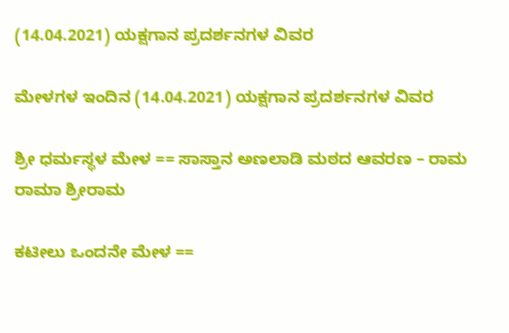(14.04.2021) ಯಕ್ಷಗಾನ ಪ್ರದರ್ಶನಗಳ ವಿವರ

ಮೇಳಗಳ ಇಂದಿನ (14.04.2021) ಯಕ್ಷಗಾನ ಪ್ರದರ್ಶನಗಳ ವಿವರ

ಶ್ರೀ ಧರ್ಮಸ್ಥಳ ಮೇಳ == ಸಾಸ್ತಾನ ಅಣಲಾಡಿ ಮಠದ ಆವರಣ – ರಾಮ ರಾಮಾ ಶ್ರೀರಾಮ

ಕಟೀಲು ಒಂದನೇ ಮೇಳ ==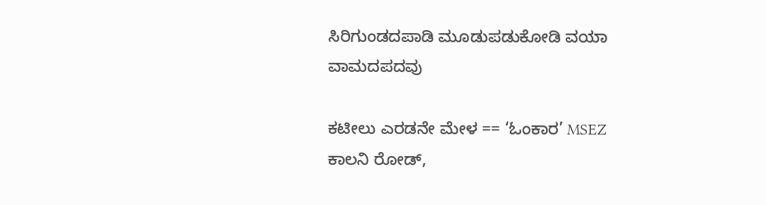ಸಿರಿಗುಂಡದಪಾಡಿ ಮೂಡುಪಡುಕೋಡಿ ವಯಾ ವಾಮದಪದವು

ಕಟೀಲು ಎರಡನೇ ಮೇಳ == ‘ಓಂಕಾರ’ MSEZ ಕಾಲನಿ ರೋಡ್,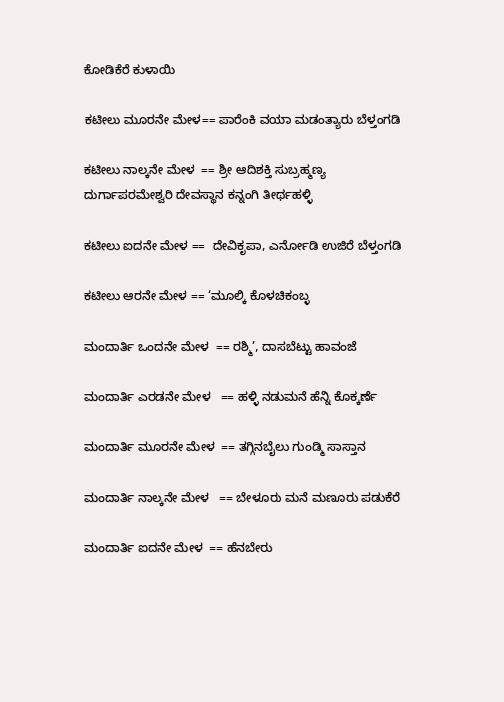ಕೋಡಿಕೆರೆ ಕುಳಾಯಿ

ಕಟೀಲು ಮೂರನೇ ಮೇಳ== ಪಾರೆಂಕಿ ವಯಾ ಮಡಂತ್ಯಾರು ಬೆಳ್ತಂಗಡಿ

ಕಟೀಲು ನಾಲ್ಕನೇ ಮೇಳ  == ಶ್ರೀ ಆದಿಶಕ್ತಿ ಸುಬ್ರಹ್ಮಣ್ಯ ದುರ್ಗಾಪರಮೇಶ್ವರಿ ದೇವಸ್ಥಾನ ಕನ್ನಂಗಿ ತೀರ್ಥಹಳ್ಳಿ

ಕಟೀಲು ಐದನೇ ಮೇಳ ==  ದೇವಿಕೃಪಾ, ಎರ್ನೋಡಿ ಉಜಿರೆ ಬೆಳ್ತಂಗಡಿ

ಕಟೀಲು ಆರನೇ ಮೇಳ == ‘ಮೂಲ್ಕಿ ಕೊಳಚಿಕಂಬ್ಳ

ಮಂದಾರ್ತಿ ಒಂದನೇ ಮೇಳ  == ರಶ್ಮಿ’, ದಾಸಬೆಟ್ಟು ಹಾವಂಜೆ

ಮಂದಾರ್ತಿ ಎರಡನೇ ಮೇಳ   == ಹಳ್ಳಿ ನಡುಮನೆ ಹೆನ್ನಿ ಕೊಕ್ಕರ್ಣೆ

ಮಂದಾರ್ತಿ ಮೂರನೇ ಮೇಳ  == ತಗ್ಗಿನಬೈಲು ಗುಂಡ್ಮಿ ಸಾಸ್ತಾನ

ಮಂದಾರ್ತಿ ನಾಲ್ಕನೇ ಮೇಳ   == ಬೇಳೂರು ಮನೆ ಮಣೂರು ಪಡುಕೆರೆ

ಮಂದಾರ್ತಿ ಐದನೇ ಮೇಳ  == ಹೆನಬೇರು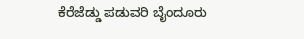ಕೆರೆಜೆಡ್ಡು ಪಡುವರಿ ಬೈಂದೂರು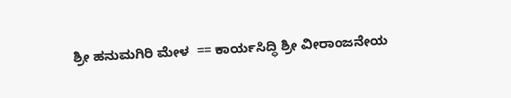ಶ್ರೀ ಹನುಮಗಿರಿ ಮೇಳ  == ಕಾರ್ಯಸಿದ್ಧಿ ಶ್ರೀ ವೀರಾಂಜನೇಯ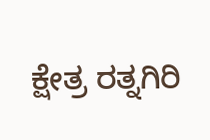ಕ್ಷೇತ್ರ ರತ್ನಗಿರಿ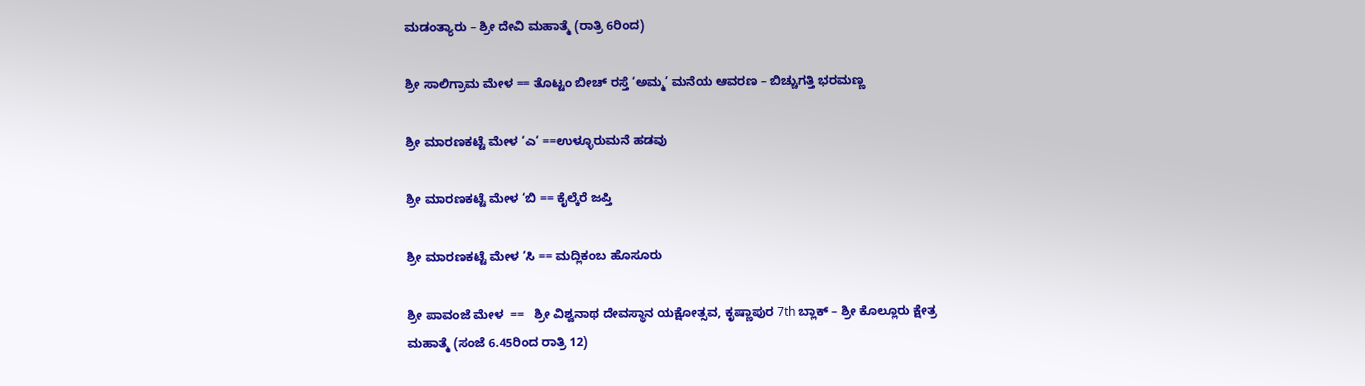ಮಡಂತ್ಯಾರು – ಶ್ರೀ ದೇವಿ ಮಹಾತ್ಮೆ (ರಾತ್ರಿ 6ರಿಂದ)

ಶ್ರೀ ಸಾಲಿಗ್ರಾಮ ಮೇಳ == ತೊಟ್ಟಂ ಬೀಚ್ ರಸ್ತೆ ‘ಅಮ್ಮ’ ಮನೆಯ ಆವರಣ – ಬಿಚ್ಚುಗತ್ತಿ ಭರಮಣ್ಣ

ಶ್ರೀ ಮಾರಣಕಟ್ಟೆ ಮೇಳ ‘ಎ‘ ==ಉಳ್ಳೂರುಮನೆ ಹಡವು

ಶ್ರೀ ಮಾರಣಕಟ್ಟೆ ಮೇಳ ‘ಬಿ == ಕೈಲ್ಕೆರೆ ಜಪ್ತಿ

ಶ್ರೀ ಮಾರಣಕಟ್ಟೆ ಮೇಳ ‘ಸಿ == ಮದ್ಲಿಕಂಬ ಹೊಸೂರು

ಶ್ರೀ ಪಾವಂಜೆ ಮೇಳ  ==   ಶ್ರೀ ವಿಶ್ವನಾಥ ದೇವಸ್ಥಾನ ಯಕ್ಷೋತ್ಸವ, ಕೃಷ್ಣಾಪುರ 7th ಬ್ಲಾಕ್ – ಶ್ರೀ ಕೊಲ್ಲೂರು ಕ್ಷೇತ್ರ ಮಹಾತ್ಮೆ (ಸಂಜೆ 6.45ರಿಂದ ರಾತ್ರಿ 12)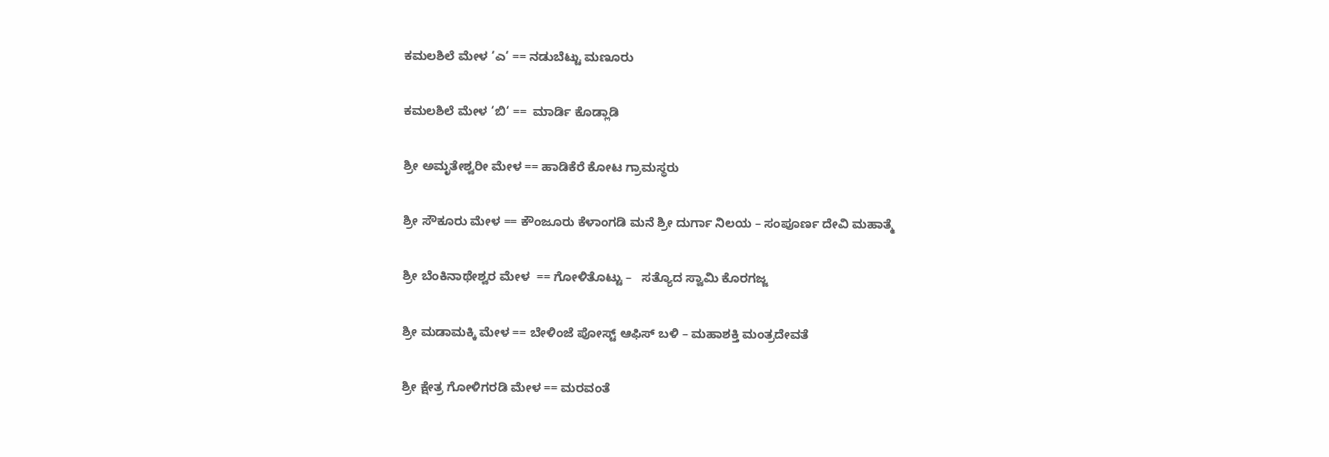ಕಮಲಶಿಲೆ ಮೇಳ ‘ಎ‘ == ನಡುಬೆಟ್ಟು ಮಣೂರು

ಕಮಲಶಿಲೆ ಮೇಳ ‘ಬಿ‘ ==  ಮಾರ್ಡಿ ಕೊಡ್ಲಾಡಿ

ಶ್ರೀ ಅಮೃತೇಶ್ವರೀ ಮೇಳ == ಹಾಡಿಕೆರೆ ಕೋಟ ಗ್ರಾಮಸ್ಥರು

ಶ್ರೀ ಸೌಕೂರು ಮೇಳ == ಕೌಂಜೂರು ಕೆಳಾಂಗಡಿ ಮನೆ ಶ್ರೀ ದುರ್ಗಾ ನಿಲಯ – ಸಂಪೂರ್ಣ ದೇವಿ ಮಹಾತ್ಮೆ

ಶ್ರೀ ಬೆಂಕಿನಾಥೇಶ್ವರ ಮೇಳ  == ಗೋಳಿತೊಟ್ಟು –   ಸತ್ಯೊದ ಸ್ವಾಮಿ ಕೊರಗಜ್ಜ

ಶ್ರೀ ಮಡಾಮಕ್ಕಿ ಮೇಳ == ಬೇಳಿಂಜೆ ಪೋಸ್ಟ್ ಆಫಿಸ್ ಬಳಿ – ಮಹಾಶಕ್ತಿ ಮಂತ್ರದೇವತೆ

ಶ್ರೀ ಕ್ಷೇತ್ರ ಗೋಳಿಗರಡಿ ಮೇಳ == ಮರವಂತೆ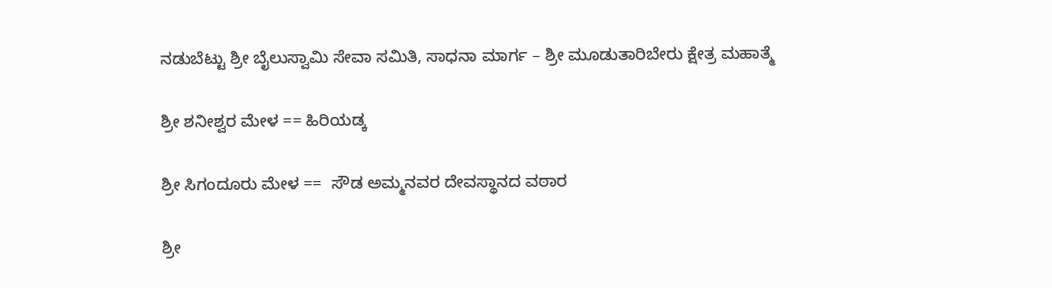ನಡುಬೆಟ್ಟು ಶ್ರೀ ಬೈಲುಸ್ವಾಮಿ ಸೇವಾ ಸಮಿತಿ, ಸಾಧನಾ ಮಾರ್ಗ – ಶ್ರೀ ಮೂಡುತಾರಿಬೇರು ಕ್ಷೇತ್ರ ಮಹಾತ್ಮೆ

ಶ್ರೀ ಶನೀಶ್ವರ ಮೇಳ == ಹಿರಿಯಡ್ಕ

ಶ್ರೀ ಸಿಗಂದೂರು ಮೇಳ ==  ಸೌಡ ಅಮ್ಮನವರ ದೇವಸ್ಥಾನದ ವಠಾರ

ಶ್ರೀ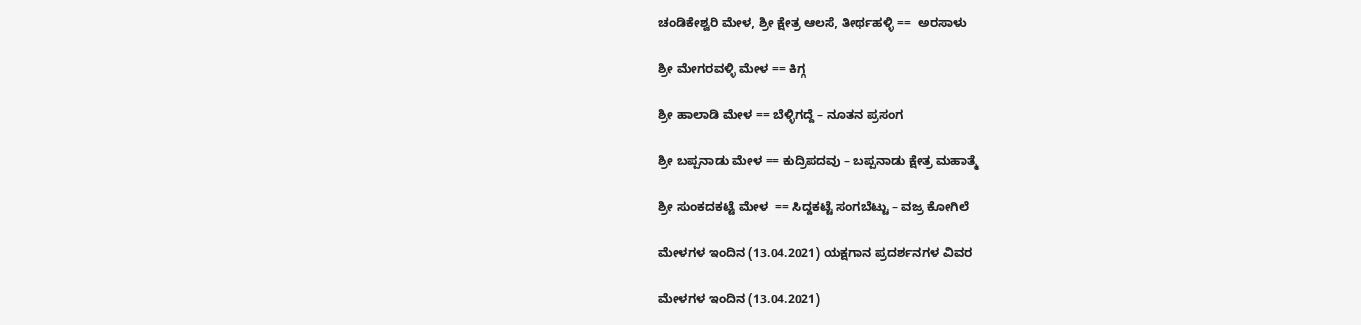ಚಂಡಿಕೇಶ್ವರಿ ಮೇಳ, ಶ್ರೀ ಕ್ಷೇತ್ರ ಆಲಸೆ, ತೀರ್ಥಹಳ್ಳಿ ==  ಅರಸಾಳು

ಶ್ರೀ ಮೇಗರವಳ್ಳಿ ಮೇಳ == ಕಿಗ್ಗ

ಶ್ರೀ ಹಾಲಾಡಿ ಮೇಳ == ಬೆಳ್ಳಿಗದ್ದೆ – ನೂತನ ಪ್ರಸಂಗ

ಶ್ರೀ ಬಪ್ಪನಾಡು ಮೇಳ == ಕುದ್ರಿಪದವು – ಬಪ್ಪನಾಡು ಕ್ಷೇತ್ರ ಮಹಾತ್ಮೆ

ಶ್ರೀ ಸುಂಕದಕಟ್ಟೆ ಮೇಳ  == ಸಿದ್ದಕಟ್ಟೆ ಸಂಗಬೆಟ್ಟು – ವಜ್ರ ಕೋಗಿಲೆ

ಮೇಳಗಳ ಇಂದಿನ (13.04.2021) ಯಕ್ಷಗಾನ ಪ್ರದರ್ಶನಗಳ ವಿವರ

ಮೇಳಗಳ ಇಂದಿನ (13.04.2021)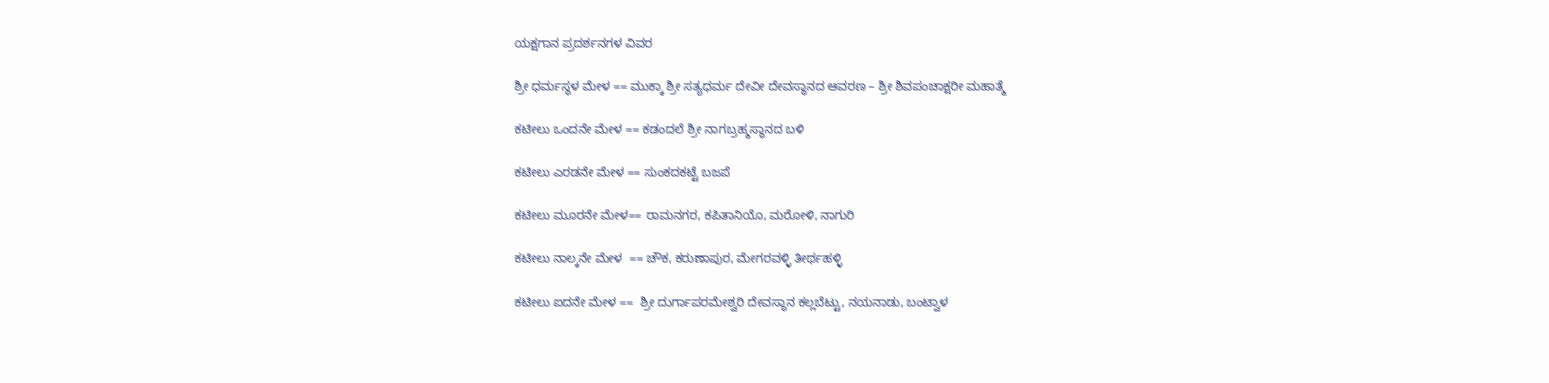ಯಕ್ಷಗಾನ ಪ್ರದರ್ಶನಗಳ ವಿವರ

ಶ್ರೀ ಧರ್ಮಸ್ಥಳ ಮೇಳ == ಮುಕ್ಕಾ ಶ್ರೀ ಸತ್ಯಧರ್ಮ ದೇವೀ ದೇವಸ್ಥಾನದ ಆವರಣ – ಶ್ರೀ ಶಿವಪಂಚಾಕ್ಷರೀ ಮಹಾತ್ಮೆ

ಕಟೀಲು ಒಂದನೇ ಮೇಳ == ಕಡಂದಲೆ ಶ್ರೀ ನಾಗಬ್ರಹ್ಮಸ್ಥಾನದ ಬಳಿ

ಕಟೀಲು ಎರಡನೇ ಮೇಳ == ಸುಂಕದಕಟ್ಟೆ ಬಜಪೆ

ಕಟೀಲು ಮೂರನೇ ಮೇಳ== ರಾಮನಗರ, ಕಪಿತಾನಿಯೊ, ಮರೋಳಿ, ನಾಗುರಿ

ಕಟೀಲು ನಾಲ್ಕನೇ ಮೇಳ  == ಚೌಕ, ಕರುಣಾಪುರ, ಮೇಗರವಳ್ಳಿ ತೀರ್ಥಹಳ್ಳಿ

ಕಟೀಲು ಐದನೇ ಮೇಳ ==  ಶ್ರೀ ದುರ್ಗಾಪರಮೇಶ್ವರಿ ದೇವಸ್ಥಾನ ಕಲ್ಲಬೆಟ್ಟು, ನಯನಾಡು, ಬಂಟ್ವಾಳ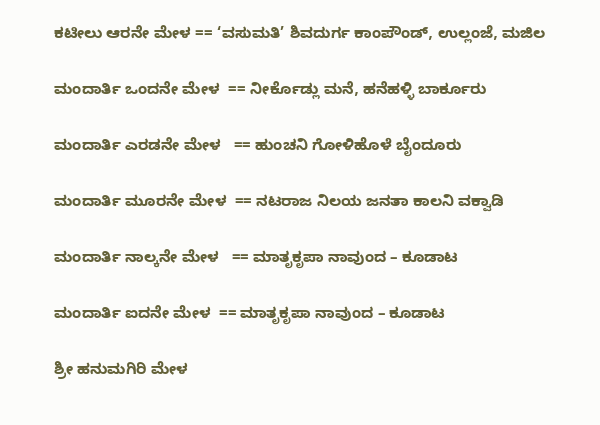ಕಟೀಲು ಆರನೇ ಮೇಳ == ‘ವಸುಮತಿ’ ಶಿವದುರ್ಗ ಕಾಂಪೌಂಡ್, ಉಲ್ಲಂಜೆ, ಮಜಿಲ

ಮಂದಾರ್ತಿ ಒಂದನೇ ಮೇಳ  == ನೀರ್ಕೊಡ್ಲು ಮನೆ, ಹನೆಹಳ್ಳಿ ಬಾರ್ಕೂರು

ಮಂದಾರ್ತಿ ಎರಡನೇ ಮೇಳ   == ಹುಂಚನಿ ಗೋಳಿಹೊಳೆ ಬೈಂದೂರು

ಮಂದಾರ್ತಿ ಮೂರನೇ ಮೇಳ  == ನಟರಾಜ ನಿಲಯ ಜನತಾ ಕಾಲನಿ ವಕ್ವಾಡಿ

ಮಂದಾರ್ತಿ ನಾಲ್ಕನೇ ಮೇಳ   == ಮಾತೃಕೃಪಾ ನಾವುಂದ – ಕೂಡಾಟ

ಮಂದಾರ್ತಿ ಐದನೇ ಮೇಳ  == ಮಾತೃಕೃಪಾ ನಾವುಂದ – ಕೂಡಾಟ

ಶ್ರೀ ಹನುಮಗಿರಿ ಮೇಳ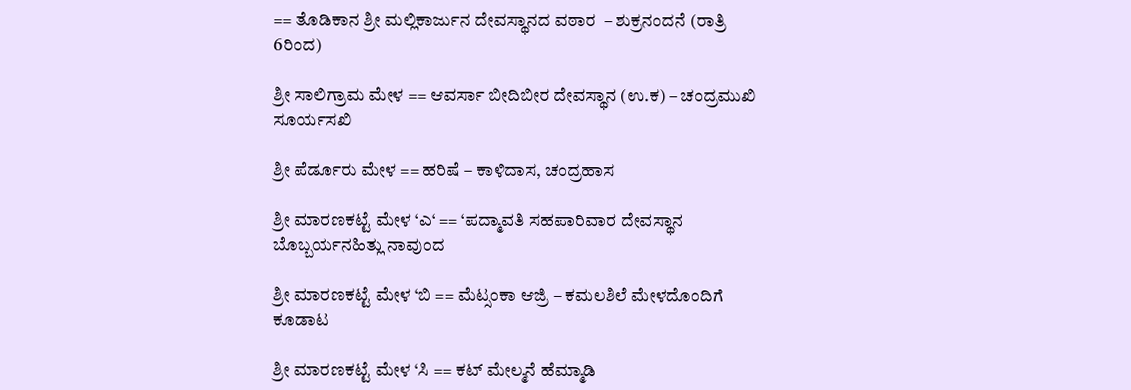== ತೊಡಿಕಾನ ಶ್ರೀ ಮಲ್ಲಿಕಾರ್ಜುನ ದೇವಸ್ಥಾನದ ವಠಾರ  – ಶುಕ್ರನಂದನೆ (ರಾತ್ರಿ 6ರಿಂದ)

ಶ್ರೀ ಸಾಲಿಗ್ರಾಮ ಮೇಳ == ಆವರ್ಸಾ ಬೀದಿಬೀರ ದೇವಸ್ಥಾನ (ಉ.ಕ) – ಚಂದ್ರಮುಖಿ ಸೂರ್ಯಸಖಿ

ಶ್ರೀ ಪೆರ್ಡೂರು ಮೇಳ == ಹರಿಷೆ – ಕಾಳಿದಾಸ, ಚಂದ್ರಹಾಸ

ಶ್ರೀ ಮಾರಣಕಟ್ಟೆ ಮೇಳ ‘ಎ‘ == ‘ಪದ್ಮಾವತಿ ಸಹಪಾರಿವಾರ ದೇವಸ್ಥಾನ ಬೊಬ್ಬರ್ಯನಹಿತ್ಲು ನಾವುಂದ

ಶ್ರೀ ಮಾರಣಕಟ್ಟೆ ಮೇಳ ‘ಬಿ == ಮೆಟ್ಸಂಕಾ ಆಜ್ರಿ – ಕಮಲಶಿಲೆ ಮೇಳದೊಂದಿಗೆ ಕೂಡಾಟ

ಶ್ರೀ ಮಾರಣಕಟ್ಟೆ ಮೇಳ ‘ಸಿ == ಕಟ್ ಮೇಲ್ಮನೆ ಹೆಮ್ಮಾಡಿ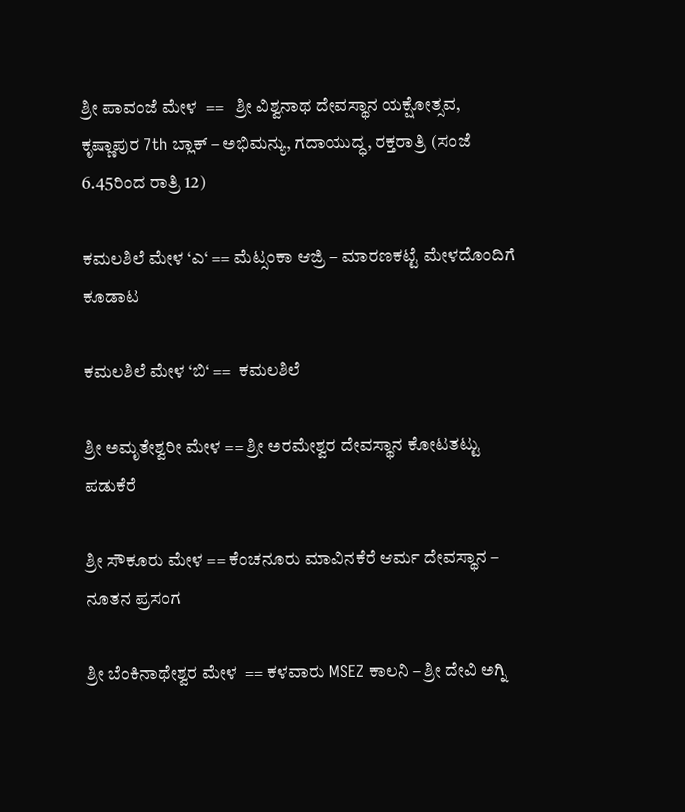ಶ್ರೀ ಪಾವಂಜೆ ಮೇಳ  ==   ಶ್ರೀ ವಿಶ್ವನಾಥ ದೇವಸ್ಥಾನ ಯಕ್ಷೋತ್ಸವ, ಕೃಷ್ಣಾಪುರ 7th ಬ್ಲಾಕ್ – ಅಭಿಮನ್ಯು, ಗದಾಯುದ್ಧ, ರಕ್ತರಾತ್ರಿ (ಸಂಜೆ 6.45ರಿಂದ ರಾತ್ರಿ 12)

ಕಮಲಶಿಲೆ ಮೇಳ ‘ಎ‘ == ಮೆಟ್ಸಂಕಾ ಆಜ್ರಿ – ಮಾರಣಕಟ್ಟೆ ಮೇಳದೊಂದಿಗೆ ಕೂಡಾಟ

ಕಮಲಶಿಲೆ ಮೇಳ ‘ಬಿ‘ ==  ಕಮಲಶಿಲೆ

ಶ್ರೀ ಅಮೃತೇಶ್ವರೀ ಮೇಳ == ಶ್ರೀ ಅರಮೇಶ್ವರ ದೇವಸ್ಥಾನ ಕೋಟತಟ್ಟು ಪಡುಕೆರೆ

ಶ್ರೀ ಸೌಕೂರು ಮೇಳ == ಕೆಂಚನೂರು ಮಾವಿನಕೆರೆ ಆರ್ಮ ದೇವಸ್ಥಾನ – ನೂತನ ಪ್ರಸಂಗ

ಶ್ರೀ ಬೆಂಕಿನಾಥೇಶ್ವರ ಮೇಳ  == ಕಳವಾರು MSEZ ಕಾಲನಿ – ಶ್ರೀ ದೇವಿ ಅಗ್ನಿ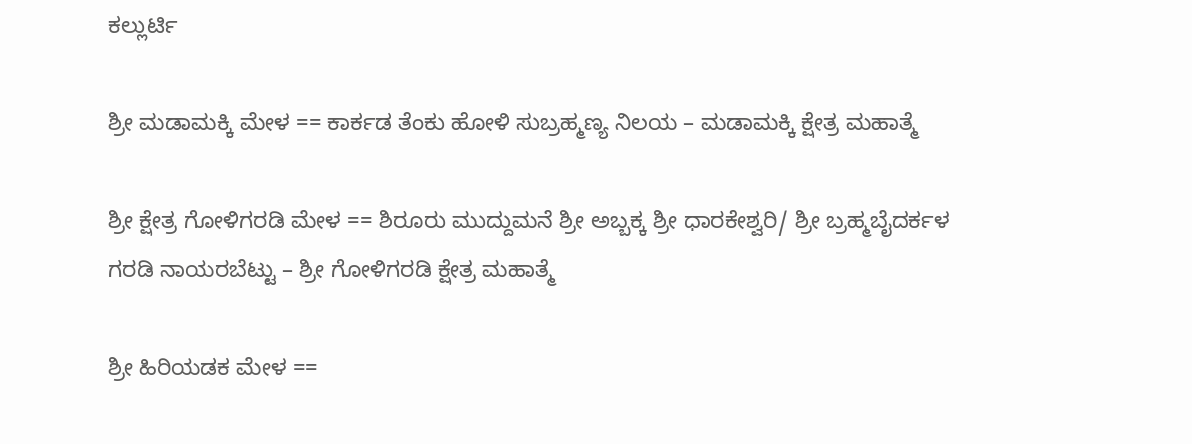ಕಲ್ಲುರ್ಟಿ

ಶ್ರೀ ಮಡಾಮಕ್ಕಿ ಮೇಳ == ಕಾರ್ಕಡ ತೆಂಕು ಹೋಳಿ ಸುಬ್ರಹ್ಮಣ್ಯ ನಿಲಯ – ಮಡಾಮಕ್ಕಿ ಕ್ಷೇತ್ರ ಮಹಾತ್ಮೆ

ಶ್ರೀ ಕ್ಷೇತ್ರ ಗೋಳಿಗರಡಿ ಮೇಳ == ಶಿರೂರು ಮುದ್ದುಮನೆ ಶ್ರೀ ಅಬ್ಬಕ್ಕ ಶ್ರೀ ಧಾರಕೇಶ್ವರಿ/ ಶ್ರೀ ಬ್ರಹ್ಮಬೈದರ್ಕಳ ಗರಡಿ ನಾಯರಬೆಟ್ಟು – ಶ್ರೀ ಗೋಳಿಗರಡಿ ಕ್ಷೇತ್ರ ಮಹಾತ್ಮೆ

ಶ್ರೀ ಹಿರಿಯಡಕ ಮೇಳ ==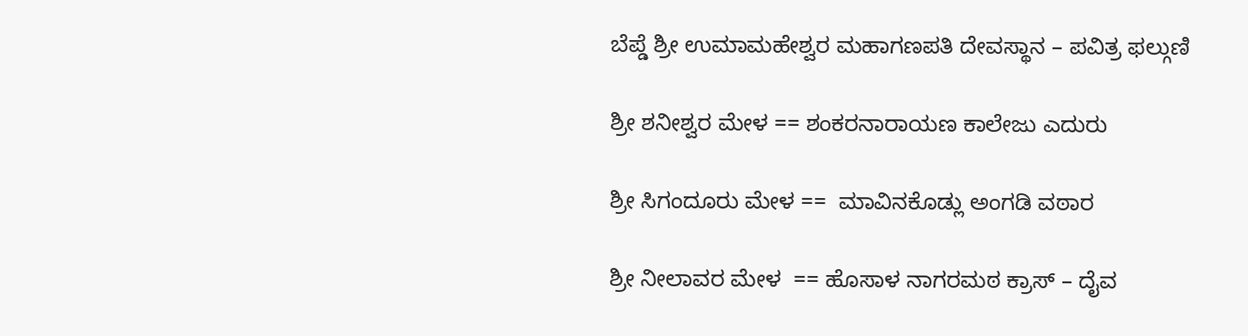ಬೆಪ್ಡೆ ಶ್ರೀ ಉಮಾಮಹೇಶ್ವರ ಮಹಾಗಣಪತಿ ದೇವಸ್ಥಾನ – ಪವಿತ್ರ ಫಲ್ಗುಣಿ

ಶ್ರೀ ಶನೀಶ್ವರ ಮೇಳ == ಶಂಕರನಾರಾಯಣ ಕಾಲೇಜು ಎದುರು

ಶ್ರೀ ಸಿಗಂದೂರು ಮೇಳ ==  ಮಾವಿನಕೊಡ್ಲು ಅಂಗಡಿ ವಠಾರ

ಶ್ರೀ ನೀಲಾವರ ಮೇಳ  == ಹೊಸಾಳ ನಾಗರಮಠ ಕ್ರಾಸ್ – ದೈವ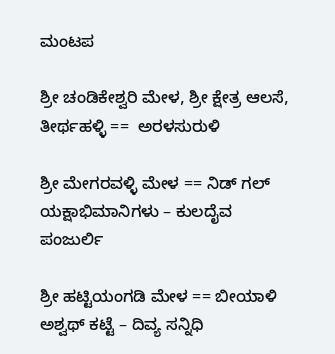ಮಂಟಪ

ಶ್ರೀ ಚಂಡಿಕೇಶ್ವರಿ ಮೇಳ, ಶ್ರೀ ಕ್ಷೇತ್ರ ಆಲಸೆ, ತೀರ್ಥಹಳ್ಳಿ ==  ಅರಳಸುರುಳಿ

ಶ್ರೀ ಮೇಗರವಳ್ಳಿ ಮೇಳ == ನಿಡ್ ಗಲ್ ಯಕ್ಷಾಭಿಮಾನಿಗಳು – ಕುಲದೈವ ಪಂಜುರ್ಲಿ

ಶ್ರೀ ಹಟ್ಟಿಯಂಗಡಿ ಮೇಳ == ಬೀಯಾಳಿ ಅಶ್ವಥ್ ಕಟ್ಟೆ – ದಿವ್ಯ ಸನ್ನಿಧಿ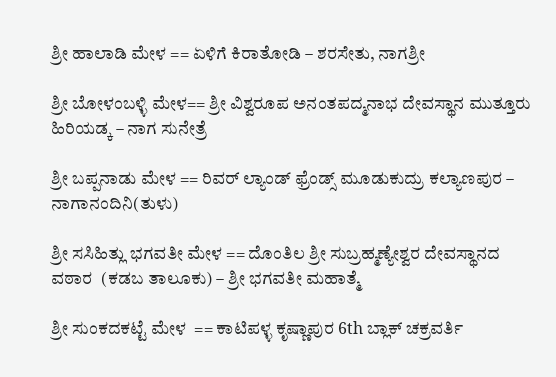ಶ್ರೀ ಹಾಲಾಡಿ ಮೇಳ == ಏಳಿಗೆ ಕಿರಾತೋಡಿ – ಶರಸೇತು, ನಾಗಶ್ರೀ

ಶ್ರೀ ಬೋಳಂಬಳ್ಳಿ ಮೇಳ== ಶ್ರೀ ವಿಶ್ವರೂಪ ಅನಂತಪದ್ಮನಾಭ ದೇವಸ್ಥಾನ ಮುತ್ತೂರು ಹಿರಿಯಡ್ಕ – ನಾಗ ಸುನೇತ್ರೆ

ಶ್ರೀ ಬಪ್ಪನಾಡು ಮೇಳ == ರಿವರ್ ಲ್ಯಾಂಡ್ ಫ್ರೆಂಡ್ಸ್ ಮೂಡುಕುದ್ರು ಕಲ್ಯಾಣಪುರ – ನಾಗಾನಂದಿನಿ(ತುಳು)

ಶ್ರೀ ಸಸಿಹಿತ್ಲು ಭಗವತೀ ಮೇಳ == ದೊಂತಿಲ ಶ್ರೀ ಸುಬ್ರಹ್ಮಣ್ಯೇಶ್ವರ ದೇವಸ್ಥಾನದ ವಠಾರ  (ಕಡಬ ತಾಲೂಕು) – ಶ್ರೀ ಭಗವತೀ ಮಹಾತ್ಮೆ

ಶ್ರೀ ಸುಂಕದಕಟ್ಟೆ ಮೇಳ  == ಕಾಟಿಪಳ್ಳ ಕೃಷ್ಣಾಪುರ 6th ಬ್ಲಾಕ್ ಚಕ್ರವರ್ತಿ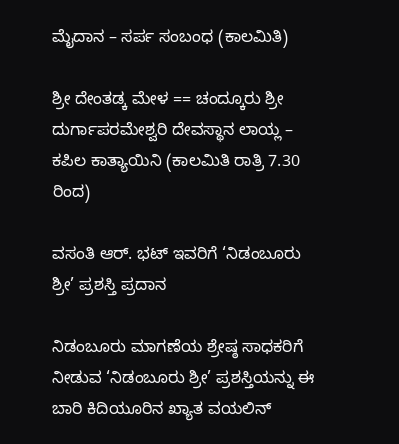ಮೈದಾನ – ಸರ್ಪ ಸಂಬಂಧ (ಕಾಲಮಿತಿ)

ಶ್ರೀ ದೇಂತಡ್ಕ ಮೇಳ == ಚಂದ್ಕೂರು ಶ್ರೀ ದುರ್ಗಾಪರಮೇಶ್ವರಿ ದೇವಸ್ಥಾನ ಲಾಯ್ಲ – ಕಪಿಲ ಕಾತ್ಯಾಯಿನಿ (ಕಾಲಮಿತಿ ರಾತ್ರಿ 7.30 ರಿಂದ)

ವಸಂತಿ ಆರ್. ಭಟ್ ಇವರಿಗೆ ‘ನಿಡಂಬೂರು ಶ್ರೀ’ ಪ್ರಶಸ್ತಿ ಪ್ರದಾನ

ನಿಡಂಬೂರು ಮಾಗಣೆಯ ಶ್ರೇಷ್ಠ ಸಾಧಕರಿಗೆ ನೀಡುವ ‘ನಿಡಂಬೂರು ಶ್ರೀ’ ಪ್ರಶಸ್ತಿಯನ್ನು ಈ ಬಾರಿ ಕಿದಿಯೂರಿನ ಖ್ಯಾತ ವಯಲಿನ್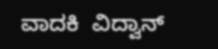ವಾದಕಿ  ವಿದ್ವಾನ್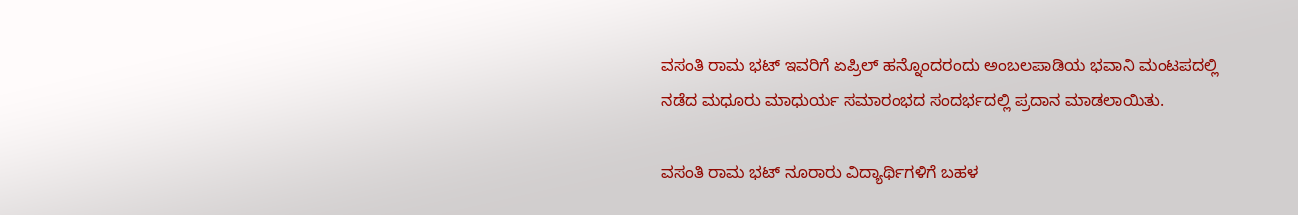ವಸಂತಿ ರಾಮ ಭಟ್ ಇವರಿಗೆ ಏಪ್ರಿಲ್ ಹನ್ನೊಂದರಂದು ಅಂಬಲಪಾಡಿಯ ಭವಾನಿ ಮಂಟಪದಲ್ಲಿ ನಡೆದ ಮಧೂರು ಮಾಧುರ್ಯ ಸಮಾರಂಭದ ಸಂದರ್ಭದಲ್ಲಿ ಪ್ರದಾನ ಮಾಡಲಾಯಿತು.

ವಸಂತಿ ರಾಮ ಭಟ್ ನೂರಾರು ವಿದ್ಯಾರ್ಥಿಗಳಿಗೆ ಬಹಳ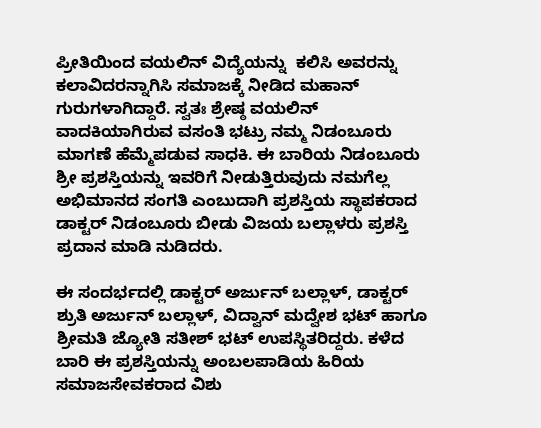ಪ್ರೀತಿಯಿಂದ ವಯಲಿನ್ ವಿದ್ಯೆಯನ್ನು  ಕಲಿಸಿ ಅವರನ್ನು ಕಲಾವಿದರನ್ನಾಗಿಸಿ ಸಮಾಜಕ್ಕೆ ನೀಡಿದ ಮಹಾನ್ ಗುರುಗಳಾಗಿದ್ದಾರೆ. ಸ್ವತಃ ಶ್ರೇಷ್ಠ ವಯಲಿನ್ ವಾದಕಿಯಾಗಿರುವ ವಸಂತಿ ಭಟ್ರು ನಮ್ಮ ನಿಡಂಬೂರು ಮಾಗಣೆ ಹೆಮ್ಮೆಪಡುವ ಸಾಧಕಿ. ಈ ಬಾರಿಯ ನಿಡಂಬೂರು ಶ್ರೀ ಪ್ರಶಸ್ತಿಯನ್ನು ಇವರಿಗೆ ನೀಡುತ್ತಿರುವುದು ನಮಗೆಲ್ಲ ಅಭಿಮಾನದ ಸಂಗತಿ ಎಂಬುದಾಗಿ ಪ್ರಶಸ್ತಿಯ ಸ್ಥಾಪಕರಾದ ಡಾಕ್ಟರ್ ನಿಡಂಬೂರು ಬೀಡು ವಿಜಯ ಬಲ್ಲಾಳರು ಪ್ರಶಸ್ತಿ ಪ್ರದಾನ ಮಾಡಿ ನುಡಿದರು.

ಈ ಸಂದರ್ಭದಲ್ಲಿ ಡಾಕ್ಟರ್ ಅರ್ಜುನ್ ಬಲ್ಲಾಳ್, ಡಾಕ್ಟರ್ ಶ್ರುತಿ ಅರ್ಜುನ್ ಬಲ್ಲಾಳ್, ವಿದ್ವಾನ್ ಮದ್ವೇಶ ಭಟ್ ಹಾಗೂ  ಶ್ರೀಮತಿ ಜ್ಯೋತಿ ಸತೀಶ್ ಭಟ್ ಉಪಸ್ಥಿತರಿದ್ದರು. ಕಳೆದ ಬಾರಿ ಈ ಪ್ರಶಸ್ತಿಯನ್ನು ಅಂಬಲಪಾಡಿಯ ಹಿರಿಯ ಸಮಾಜಸೇವಕರಾದ ವಿಶು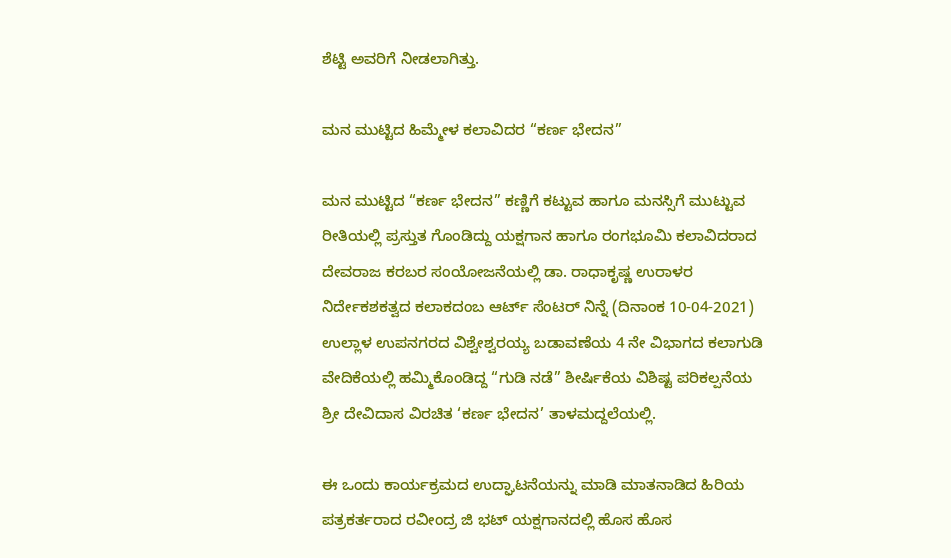ಶೆಟ್ಟಿ ಅವರಿಗೆ ನೀಡಲಾಗಿತ್ತು.

ಮನ ಮುಟ್ಟಿದ ಹಿಮ್ಮೇಳ ಕಲಾವಿದರ “ಕರ್ಣ ಭೇದನ”

ಮನ ಮುಟ್ಟಿದ “ಕರ್ಣ ಭೇದನ” ಕಣ್ಣಿಗೆ ಕಟ್ಟುವ ಹಾಗೂ ಮನಸ್ಸಿಗೆ ಮುಟ್ಟುವ ರೀತಿಯಲ್ಲಿ ಪ್ರಸ್ತುತ ಗೊಂಡಿದ್ದು ಯಕ್ಷಗಾನ ಹಾಗೂ ರಂಗಭೂಮಿ ಕಲಾವಿದರಾದ ದೇವರಾಜ ಕರಬರ ಸಂಯೋಜನೆಯಲ್ಲಿ ಡಾ. ರಾಧಾಕೃಷ್ಣ ಉರಾಳರ ನಿರ್ದೇಕಶಕತ್ವದ ಕಲಾಕದಂಬ ಆರ್ಟ್ ಸೆಂಟರ್ ನಿನ್ನೆ (ದಿನಾಂಕ 10-04-2021) ಉಲ್ಲಾಳ ಉಪನಗರದ ವಿಶ್ವೇಶ್ವರಯ್ಯ ಬಡಾವಣೆಯ 4 ನೇ ವಿಭಾಗದ ಕಲಾಗುಡಿ ವೇದಿಕೆಯಲ್ಲಿ ಹಮ್ಮಿಕೊಂಡಿದ್ದ “ಗುಡಿ ನಡೆ” ಶೀರ್ಷಿಕೆಯ ವಿಶಿಷ್ಟ ಪರಿಕಲ್ಪನೆಯ ಶ್ರೀ ದೇವಿದಾಸ ವಿರಚಿತ ‘ಕರ್ಣ ಭೇದನ’ ತಾಳಮದ್ದಲೆಯಲ್ಲಿ.

ಈ ಒಂದು ಕಾರ್ಯಕ್ರಮದ ಉದ್ಘಾಟನೆಯನ್ನು ಮಾಡಿ ಮಾತನಾಡಿದ ಹಿರಿಯ ಪತ್ರಕರ್ತರಾದ ರವೀಂದ್ರ ಜಿ ಭಟ್ ಯಕ್ಷಗಾನದಲ್ಲಿ ಹೊಸ ಹೊಸ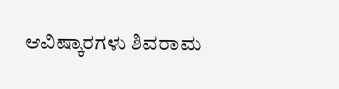ಆವಿಷ್ಕಾರಗಳು ಶಿವರಾಮ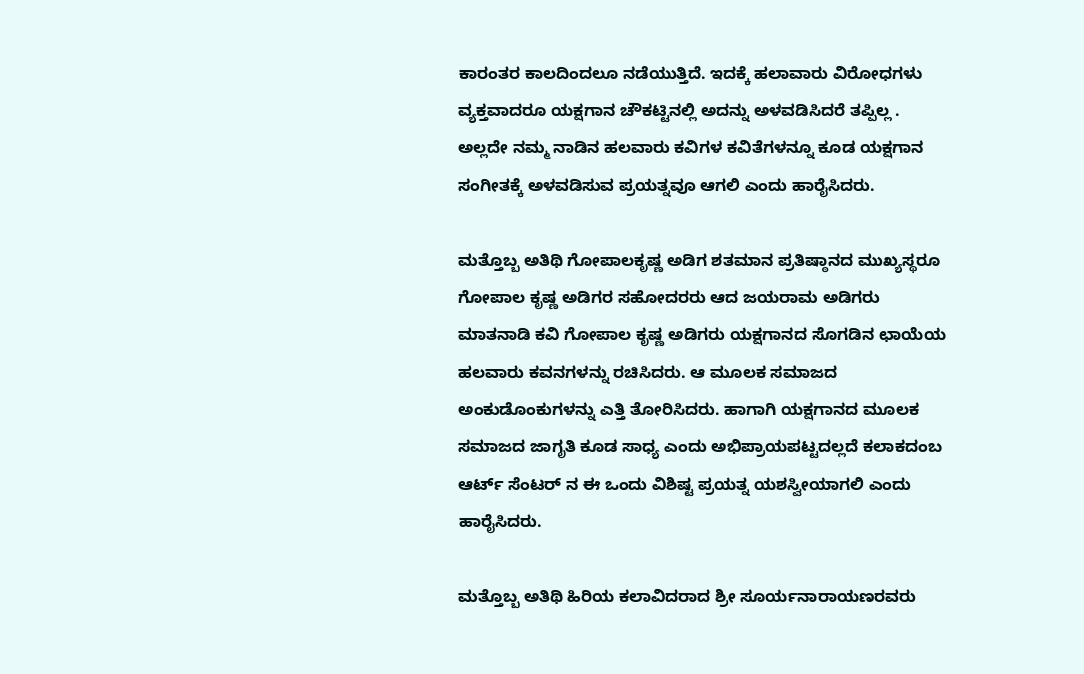ಕಾರಂತರ ಕಾಲದಿಂದಲೂ ನಡೆಯುತ್ತಿದೆ. ಇದಕ್ಕೆ ಹಲಾವಾರು ವಿರೋಧಗಳು ವ್ಯಕ್ತವಾದರೂ ಯಕ್ಷಗಾನ ಚೌಕಟ್ಟಿನಲ್ಲಿ ಅದನ್ನು ಅಳವಡಿಸಿದರೆ ತಪ್ಪಿಲ್ಲ . ಅಲ್ಲದೇ ನಮ್ಮ ನಾಡಿನ ಹಲವಾರು ಕವಿಗಳ ಕವಿತೆಗಳನ್ನೂ ಕೂಡ ಯಕ್ಷಗಾನ ಸಂಗೀತಕ್ಕೆ ಅಳವಡಿಸುವ ಪ್ರಯತ್ನವೂ ಆಗಲಿ ಎಂದು ಹಾರೈಸಿದರು.

ಮತ್ತೊಬ್ಬ ಅತಿಥಿ ಗೋಪಾಲಕೃಷ್ಣ ಅಡಿಗ ಶತಮಾನ ಪ್ರತಿಷ್ಠಾನದ ಮುಖ್ಯಸ್ಥರೂ ಗೋಪಾಲ ಕೃಷ್ಣ ಅಡಿಗರ ಸಹೋದರರು ಆದ ಜಯರಾಮ ಅಡಿಗರು ಮಾತನಾಡಿ ಕವಿ ಗೋಪಾಲ ಕೃಷ್ಣ ಅಡಿಗರು ಯಕ್ಷಗಾನದ ಸೊಗಡಿನ ಛಾಯೆಯ ಹಲವಾರು ಕವನಗಳನ್ನು ರಚಿಸಿದರು. ಆ ಮೂಲಕ ಸಮಾಜದ ಅಂಕುಡೊಂಕುಗಳನ್ನು ಎತ್ತಿ ತೋರಿಸಿದರು. ಹಾಗಾಗಿ ಯಕ್ಷಗಾನದ ಮೂಲಕ ಸಮಾಜದ ಜಾಗೃತಿ ಕೂಡ ಸಾಧ್ಯ ಎಂದು ಅಭಿಪ್ರಾಯಪಟ್ಟದಲ್ಲದೆ ಕಲಾಕದಂಬ ಆರ್ಟ್ ಸೆಂಟರ್ ನ ಈ ಒಂದು ವಿಶಿಷ್ಟ ಪ್ರಯತ್ನ ಯಶಸ್ವೀಯಾಗಲಿ ಎಂದು ಹಾರೈಸಿದರು.

ಮತ್ತೊಬ್ಬ ಅತಿಥಿ ಹಿರಿಯ ಕಲಾವಿದರಾದ ಶ್ರೀ ಸೂರ್ಯನಾರಾಯಣರವರು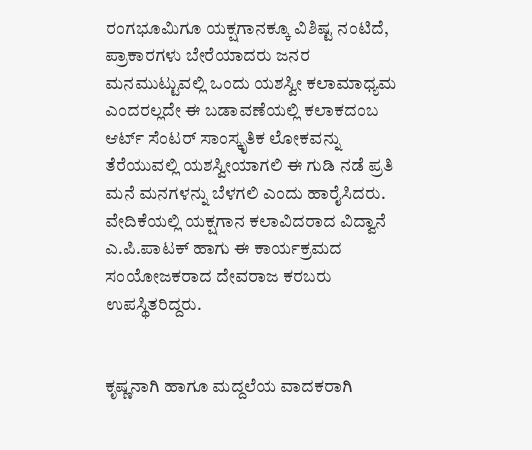ರಂಗಭೂಮಿಗೂ ಯಕ್ಷಗಾನಕ್ಕೂ ವಿಶಿಷ್ಟ ನಂಟಿದೆ, ಪ್ರಾಕಾರಗಳು ಬೇರೆಯಾದರು ಜನರ ಮನಮುಟ್ಟುವಲ್ಲಿ ಒಂದು ಯಶಸ್ವೀ ಕಲಾಮಾಧ್ಯಮ ಎಂದರಲ್ಲದೇ ಈ ಬಡಾವಣೆಯಲ್ಲಿ ಕಲಾಕದಂಬ ಆರ್ಟ್ ಸೆಂಟರ್ ಸಾಂಸ್ಕೃತಿಕ ಲೋಕವನ್ನು ತೆರೆಯುವಲ್ಲಿ ಯಶಸ್ವೀಯಾಗಲಿ ಈ ಗುಡಿ ನಡೆ ಪ್ರತಿ ಮನೆ ಮನಗಳನ್ನು ಬೆಳಗಲಿ ಎಂದು ಹಾರೈಸಿದರು. ವೇದಿಕೆಯಲ್ಲಿ ಯಕ್ಷಗಾನ ಕಲಾವಿದರಾದ ವಿದ್ವಾನೆ ಎ.ಪಿ.ಪಾಟಕ್ ಹಾಗು ಈ ಕಾರ್ಯಕ್ರಮದ ಸಂಯೋಜಕರಾದ ದೇವರಾಜ ಕರಬರು ಉಪಸ್ಥಿತರಿದ್ದರು.


ಕೃಷ್ಣನಾಗಿ ಹಾಗೂ ಮದ್ದಲೆಯ ವಾದಕರಾಗಿ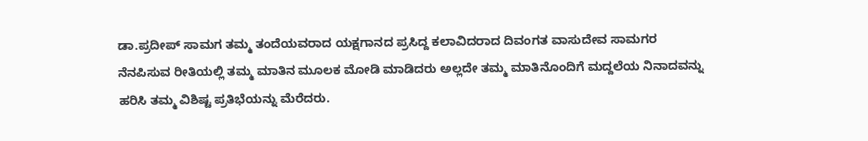ಡಾ.ಪ್ರದೀಪ್ ಸಾಮಗ ತಮ್ಮ ತಂದೆಯವರಾದ ಯಕ್ಷಗಾನದ ಪ್ರಸಿದ್ದ ಕಲಾವಿದರಾದ ದಿವಂಗತ ವಾಸುದೇವ ಸಾಮಗರ ನೆನಪಿಸುವ ರೀತಿಯಲ್ಲಿ ತಮ್ಮ ಮಾತಿನ ಮೂಲಕ ಮೋಡಿ ಮಾಡಿದರು ಅಲ್ಲದೇ ತಮ್ಮ ಮಾತಿನೊಂದಿಗೆ ಮದ್ದಲೆಯ ನಿನಾದವನ್ನು ಹರಿಸಿ ತಮ್ಮ ವಿಶಿಷ್ಟ ಪ್ರತಿಭೆಯನ್ನು ಮೆರೆದರು.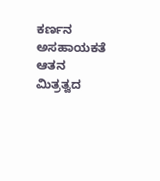ಕರ್ಣನ ಅಸಹಾಯಕತೆ ಆತನ ಮಿತ್ರತ್ವದ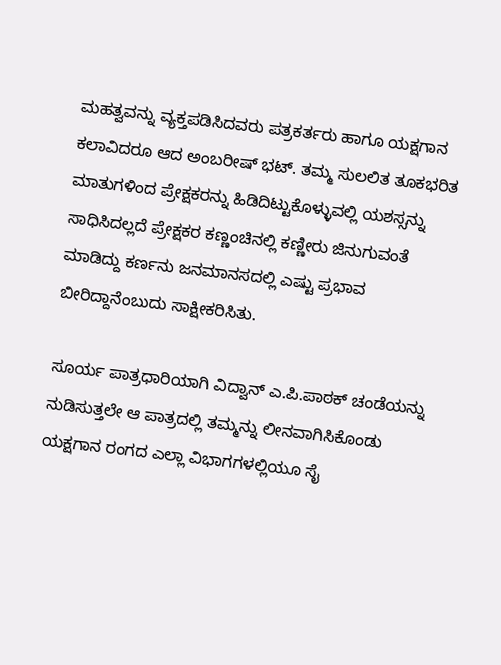ಮಹತ್ವವನ್ನು ವ್ಯಕ್ತಪಡಿಸಿದವರು ಪತ್ರಕರ್ತರು ಹಾಗೂ ಯಕ್ಷಗಾನ ಕಲಾವಿದರೂ ಆದ ಅಂಬರೀಷ್ ಭಟ್. ತಮ್ಮ ಸುಲಲಿತ ತೂಕಭರಿತ ಮಾತುಗಳಿಂದ ಪ್ರೇಕ್ಷಕರನ್ನು ಹಿಡಿದಿಟ್ಟುಕೊಳ್ಳುವಲ್ಲಿ ಯಶಸ್ಸನ್ನು ಸಾಧಿಸಿದಲ್ಲದೆ ಪ್ರೇಕ್ಷಕರ ಕಣ್ಣಂಚಿನಲ್ಲಿ ಕಣ್ಣೀರು ಜಿನುಗುವಂತೆ ಮಾಡಿದ್ದು ಕರ್ಣನು ಜನಮಾನಸದಲ್ಲಿ ಎಷ್ಟು ಪ್ರಭಾವ ಬೀರಿದ್ದಾನೆಂಬುದು ಸಾಕ್ಷೀಕರಿಸಿತು.

ಸೂರ್ಯ ಪಾತ್ರಧಾರಿಯಾಗಿ ವಿದ್ವಾನ್ ಎ.ಪಿ.ಪಾಠಕ್ ಚಂಡೆಯನ್ನು ನುಡಿಸುತ್ತಲೇ ಆ ಪಾತ್ರದಲ್ಲಿ ತಮ್ಮನ್ನು ಲೀನವಾಗಿಸಿಕೊಂಡು ಯಕ್ಷಗಾನ ರಂಗದ ಎಲ್ಲಾ ವಿಭಾಗಗಳಲ್ಲಿಯೂ ಸೈ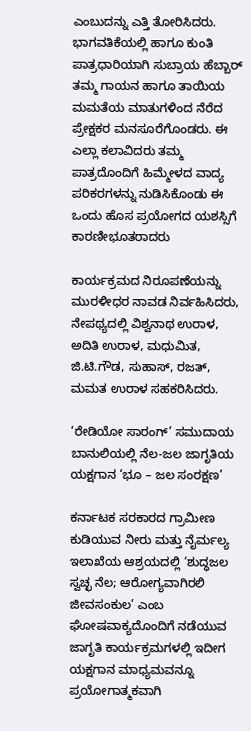ಎಂಬುದನ್ನು ಎತ್ತಿ ತೋರಿಸಿದರು. ಭಾಗವತಿಕೆಯಲ್ಲಿ ಹಾಗೂ ಕುಂತಿ ಪಾತ್ರಧಾರಿಯಾಗಿ ಸುಬ್ರಾಯ ಹೆಬ್ಬಾರ್ ತಮ್ಮ ಗಾಯನ ಹಾಗೂ ತಾಯಿಯ ಮಮತೆಯ ಮಾತುಗಳಿಂದ ನೆರೆದ ಪ್ರೇಕ್ಷಕರ ಮನಸೂರೆಗೊಂಡರು. ಈ ಎಲ್ಲಾ ಕಲಾವಿದರು ತಮ್ಮ ಪಾತ್ರದೊಂದಿಗೆ ಹಿಮ್ಮೇಳದ ವಾದ್ಯ ಪರಿಕರಗಳನ್ನು ನುಡಿಸಿಕೊಂಡು ಈ ಒಂದು ಹೊಸ ಪ್ರಯೋಗದ ಯಶಸ್ಸಿಗೆ ಕಾರಣೀಭೂತರಾದರು

ಕಾರ್ಯಕ್ರಮದ ನಿರೂಪಣೆಯನ್ನು ಮುರಳೀಧರ ನಾವಡ ನಿರ್ವಹಿಸಿದರು, ನೇಪಥ್ಯದಲ್ಲಿ ವಿಶ್ವನಾಥ ಉರಾಳ, ಅದಿತಿ ಉರಾಳ, ಮಧುಮಿತ, ಜಿ.ಟಿ.ಗೌಡ, ಸುಹಾಸ್, ರಜತ್, ಮಮತ ಉರಾಳ ಸಹಕರಿಸಿದರು.

‘ರೇಡಿಯೋ ಸಾರಂಗ್’ ಸಮುದಾಯ ಬಾನುಲಿಯಲ್ಲಿ ನೆಲ-ಜಲ ಜಾಗೃತಿಯ ಯಕ್ಷಗಾನ ‘ಭೂ – ಜಲ ಸಂರಕ್ಷಣ’

ಕರ್ನಾಟಕ ಸರಕಾರದ ಗ್ರಾಮೀಣ ಕುಡಿಯುವ ನೀರು ಮತ್ತು ನೈರ್ಮಲ್ಯ ಇಲಾಖೆಯ ಆಶ್ರಯದಲ್ಲಿ ‘ಶುದ್ಧಜಲ ಸ್ವಚ್ಛ ನೆಲ; ಆರೋಗ್ಯವಾಗಿರಲಿ ಜೀವಸಂಕುಲ’ ಎಂಬ ಘೋಷವಾಕ್ಯದೊಂದಿಗೆ ನಡೆಯುವ ಜಾಗೃತಿ ಕಾರ್ಯಕ್ರಮಗಳಲ್ಲಿ ಇದೀಗ ಯಕ್ಷಗಾನ ಮಾಧ್ಯಮವನ್ನೂ ಪ್ರಯೋಗಾತ್ಮಕವಾಗಿ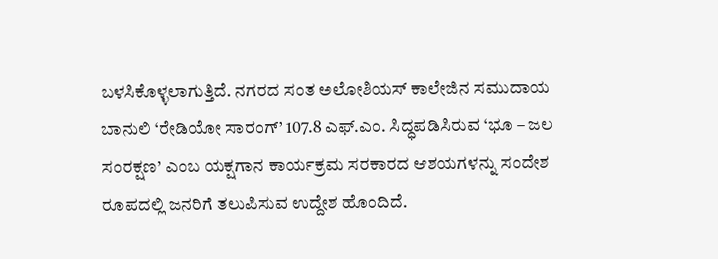ಬಳಸಿಕೊಳ್ಳಲಾಗುತ್ತಿದೆ. ನಗರದ ಸಂತ ಅಲೋಶಿಯಸ್ ಕಾಲೇಜಿನ ಸಮುದಾಯ ಬಾನುಲಿ ‘ರೇಡಿಯೋ ಸಾರಂಗ್’ 107.8 ಎಫ್.ಎಂ. ಸಿದ್ಧಪಡಿಸಿರುವ ‘ಭೂ – ಜಲ ಸಂರಕ್ಷಣ’ ಎಂಬ ಯಕ್ಷಗಾನ ಕಾರ್ಯಕ್ರಮ ಸರಕಾರದ ಆಶಯಗಳನ್ನು ಸಂದೇಶ ರೂಪದಲ್ಲಿ ಜನರಿಗೆ ತಲುಪಿಸುವ ಉದ್ದೇಶ ಹೊಂದಿದೆ.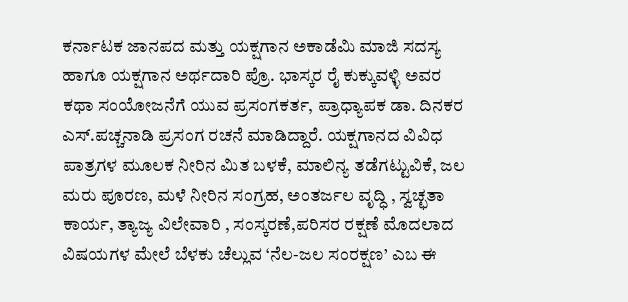ಕರ್ನಾಟಕ ಜಾನಪದ ಮತ್ತು ಯಕ್ಷಗಾನ ಅಕಾಡೆಮಿ ಮಾಜಿ ಸದಸ್ಯ ಹಾಗೂ ಯಕ್ಷಗಾನ ಅರ್ಥದಾರಿ ಪ್ರೊ. ಭಾಸ್ಕರ ರೈ ಕುಕ್ಕುವಳ್ಳಿ ಅವರ ಕಥಾ ಸಂಯೋಜನೆಗೆ ಯುವ ಪ್ರಸಂಗಕರ್ತ, ಪ್ರಾಧ್ಯಾಪಕ ಡಾ. ದಿನಕರ ಎಸ್.ಪಚ್ಚನಾಡಿ ಪ್ರಸಂಗ ರಚನೆ ಮಾಡಿದ್ದಾರೆ. ಯಕ್ಷಗಾನದ ವಿವಿಧ ಪಾತ್ರಗಳ ಮೂಲಕ ನೀರಿನ ಮಿತ ಬಳಕೆ, ಮಾಲಿನ್ಯ ತಡೆಗಟ್ಟುವಿಕೆ, ಜಲ ಮರು ಪೂರಣ, ಮಳೆ ನೀರಿನ ಸಂಗ್ರಹ, ಅಂತರ್ಜಲ ವೃದ್ಧಿ , ಸ್ವಚ್ಛತಾ ಕಾರ್ಯ, ತ್ಯಾಜ್ಯ ವಿಲೇವಾರಿ , ಸಂಸ್ಕರಣೆ,ಪರಿಸರ ರಕ್ಷಣೆ ಮೊದಲಾದ ವಿಷಯಗಳ ಮೇಲೆ ಬೆಳಕು ಚೆಲ್ಲುವ ‘ನೆಲ-ಜಲ ಸಂರಕ್ಷಣ’ ಎಬ ಈ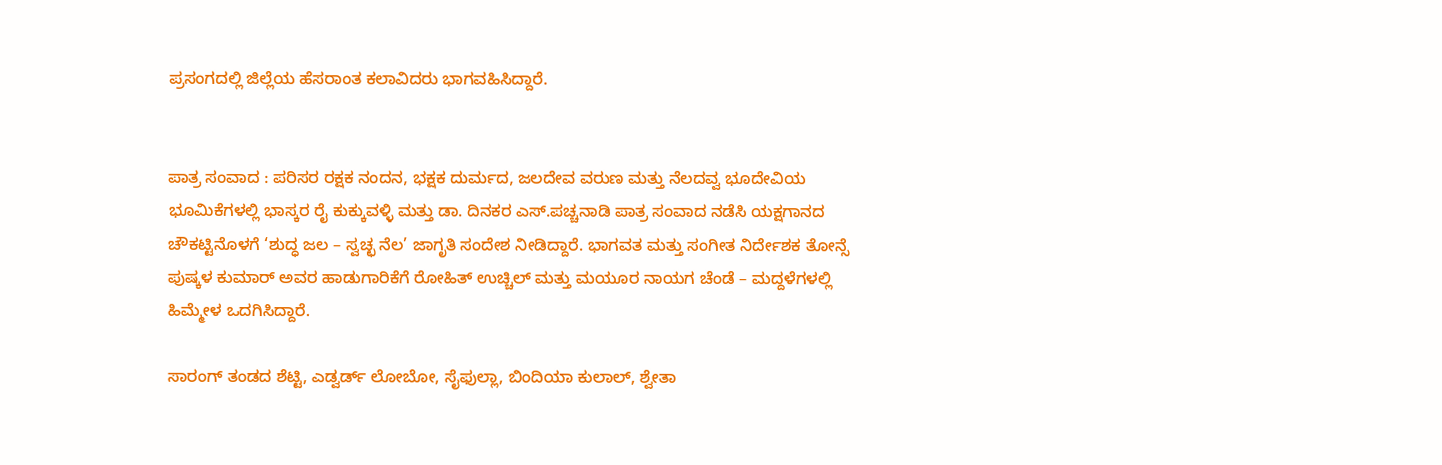ಪ್ರಸಂಗದಲ್ಲಿ ಜಿಲ್ಲೆಯ ಹೆಸರಾಂತ ಕಲಾವಿದರು ಭಾಗವಹಿಸಿದ್ದಾರೆ.


ಪಾತ್ರ ಸಂವಾದ : ಪರಿಸರ ರಕ್ಷಕ ನಂದನ, ಭಕ್ಷಕ ದುರ್ಮದ, ಜಲದೇವ ವರುಣ ಮತ್ತು ನೆಲದವ್ವ ಭೂದೇವಿಯ ಭೂಮಿಕೆಗಳಲ್ಲಿ ಭಾಸ್ಕರ ರೈ ಕುಕ್ಕುವಳ್ಳಿ ಮತ್ತು ಡಾ. ದಿನಕರ ಎಸ್.ಪಚ್ಚನಾಡಿ ಪಾತ್ರ ಸಂವಾದ ನಡೆಸಿ ಯಕ್ಷಗಾನದ ಚೌಕಟ್ಟಿನೊಳಗೆ ‘ಶುದ್ಧ ಜಲ – ಸ್ವಚ್ಛ ನೆಲ’ ಜಾಗೃತಿ ಸಂದೇಶ ನೀಡಿದ್ದಾರೆ. ಭಾಗವತ ಮತ್ತು ಸಂಗೀತ ನಿರ್ದೇಶಕ ತೋನ್ಸೆ ಪುಷ್ಕಳ ಕುಮಾರ್ ಅವರ ಹಾಡುಗಾರಿಕೆಗೆ ರೋಹಿತ್ ಉಚ್ಚಿಲ್ ಮತ್ತು ಮಯೂರ ನಾಯಗ ಚೆಂಡೆ – ಮದ್ದಳೆಗಳಲ್ಲಿ ಹಿಮ್ಮೇಳ ಒದಗಿಸಿದ್ದಾರೆ.

ಸಾರಂಗ್ ತಂಡದ ಶೆಟ್ಟಿ, ಎಡ್ವರ್ಡ್ ಲೋಬೋ, ಸೈಫುಲ್ಲಾ, ಬಿಂದಿಯಾ ಕುಲಾಲ್, ಶ್ವೇತಾ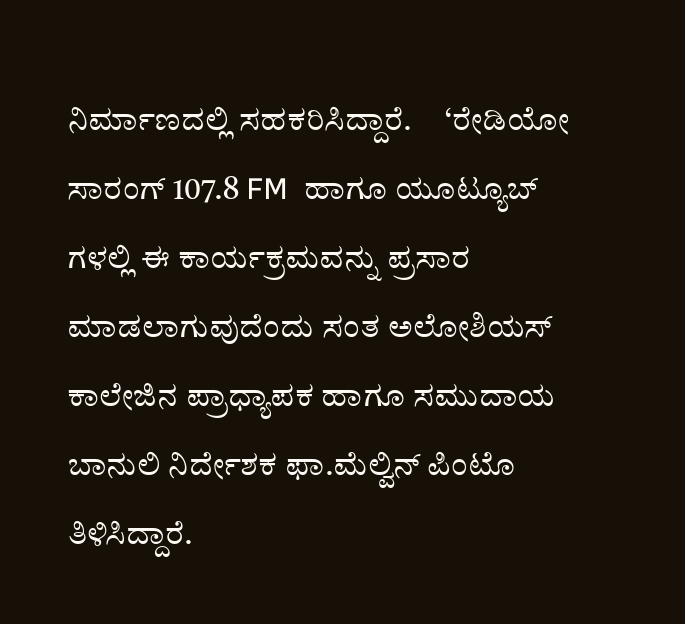ನಿರ್ಮಾಣದಲ್ಲಿ ಸಹಕರಿಸಿದ್ದಾರೆ.     ‘ರೇಡಿಯೋ ಸಾರಂಗ್ 107.8 FM  ಹಾಗೂ ಯೂಟ್ಯೂಬ್ ಗಳಲ್ಲಿ ಈ ಕಾರ್ಯಕ್ರಮವನ್ನು ಪ್ರಸಾರ ಮಾಡಲಾಗುವುದೆಂದು ಸಂತ ಅಲೋಶಿಯಸ್ ಕಾಲೇಜಿನ ಪ್ರಾಧ್ಯಾಪಕ ಹಾಗೂ ಸಮುದಾಯ ಬಾನುಲಿ ನಿರ್ದೇಶಕ ಫಾ.ಮೆಲ್ವಿನ್ ಪಿಂಟೊ ತಿಳಿಸಿದ್ದಾರೆ.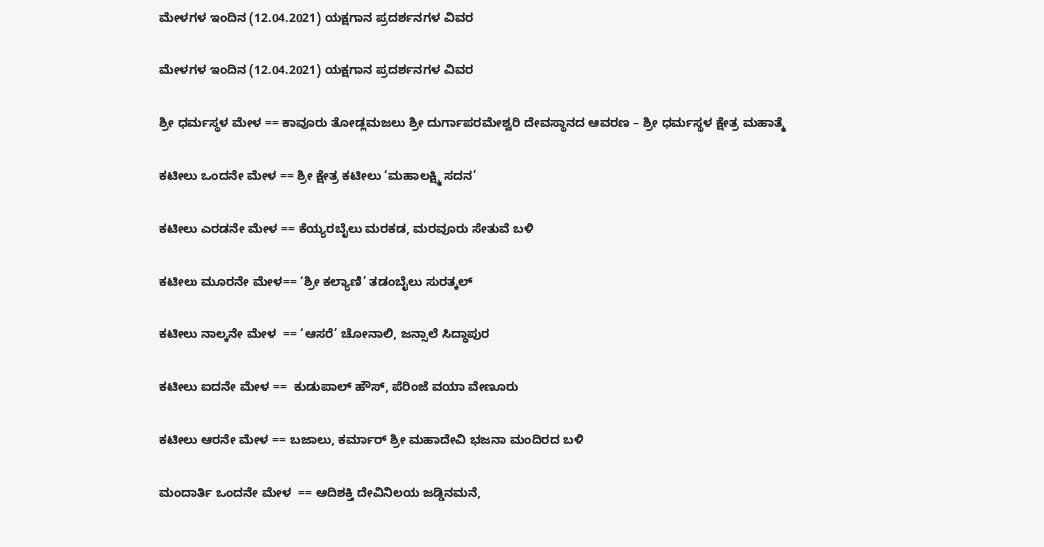ಮೇಳಗಳ ಇಂದಿನ (12.04.2021) ಯಕ್ಷಗಾನ ಪ್ರದರ್ಶನಗಳ ವಿವರ

ಮೇಳಗಳ ಇಂದಿನ (12.04.2021) ಯಕ್ಷಗಾನ ಪ್ರದರ್ಶನಗಳ ವಿವರ

ಶ್ರೀ ಧರ್ಮಸ್ಥಳ ಮೇಳ == ಕಾವೂರು ತೋಡ್ಲಮಜಲು ಶ್ರೀ ದುರ್ಗಾಪರಮೇಶ್ವರಿ ದೇವಸ್ಥಾನದ ಆವರಣ – ಶ್ರೀ ಧರ್ಮಸ್ಥಳ ಕ್ಷೇತ್ರ ಮಹಾತ್ಮೆ

ಕಟೀಲು ಒಂದನೇ ಮೇಳ == ಶ್ರೀ ಕ್ಷೇತ್ರ ಕಟೀಲು ‘ಮಹಾಲಕ್ಷ್ಮಿ ಸದನ’

ಕಟೀಲು ಎರಡನೇ ಮೇಳ == ಕೆಯ್ಯರಬೈಲು ಮರಕಡ, ಮರವೂರು ಸೇತುವೆ ಬಳಿ

ಕಟೀಲು ಮೂರನೇ ಮೇಳ== ‘ಶ್ರೀ ಕಲ್ಯಾಣಿ’ ತಡಂಬೈಲು ಸುರತ್ಕಲ್

ಕಟೀಲು ನಾಲ್ಕನೇ ಮೇಳ  == ‘ಆಸರೆ’ ಚೋನಾಲಿ, ಜನ್ಸಾಲೆ ಸಿದ್ಧಾಪುರ

ಕಟೀಲು ಐದನೇ ಮೇಳ ==  ಕುಡುಪಾಲ್ ಹೌಸ್, ಪೆರಿಂಜೆ ವಯಾ ವೇಣೂರು

ಕಟೀಲು ಆರನೇ ಮೇಳ == ಬಜಾಲು, ಕರ್ಮಾರ್ ಶ್ರೀ ಮಹಾದೇವಿ ಭಜನಾ ಮಂದಿರದ ಬಳಿ

ಮಂದಾರ್ತಿ ಒಂದನೇ ಮೇಳ  == ಆದಿಶಕ್ತಿ ದೇವಿನಿಲಯ ಜಡ್ಡಿನಮನೆ,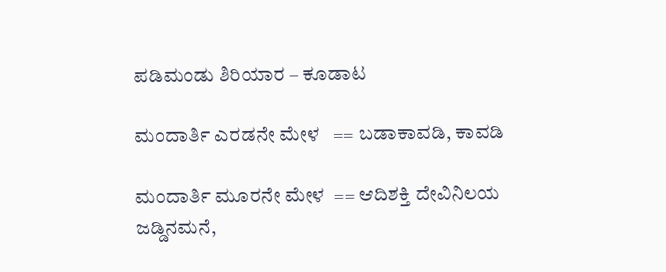ಪಡಿಮಂಡು ಶಿರಿಯಾರ – ಕೂಡಾಟ

ಮಂದಾರ್ತಿ ಎರಡನೇ ಮೇಳ   == ಬಡಾಕಾವಡಿ, ಕಾವಡಿ

ಮಂದಾರ್ತಿ ಮೂರನೇ ಮೇಳ  == ಆದಿಶಕ್ತಿ ದೇವಿನಿಲಯ ಜಡ್ಡಿನಮನೆ,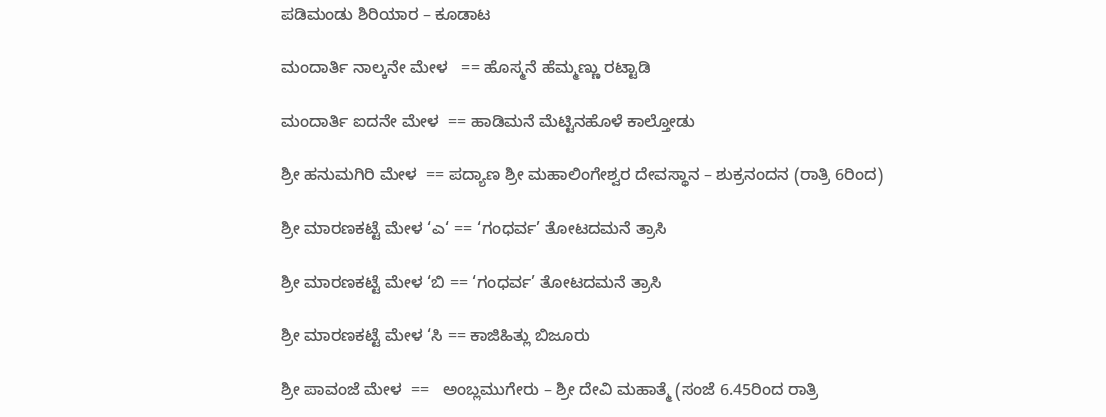ಪಡಿಮಂಡು ಶಿರಿಯಾರ – ಕೂಡಾಟ

ಮಂದಾರ್ತಿ ನಾಲ್ಕನೇ ಮೇಳ   == ಹೊಸ್ಮನೆ ಹೆಮ್ಮಣ್ಣು ರಟ್ಟಾಡಿ

ಮಂದಾರ್ತಿ ಐದನೇ ಮೇಳ  == ಹಾಡಿಮನೆ ಮೆಟ್ಟಿನಹೊಳೆ ಕಾಲ್ತೋಡು

ಶ್ರೀ ಹನುಮಗಿರಿ ಮೇಳ  == ಪದ್ಯಾಣ ಶ್ರೀ ಮಹಾಲಿಂಗೇಶ್ವರ ದೇವಸ್ಥಾನ – ಶುಕ್ರನಂದನ (ರಾತ್ರಿ 6ರಿಂದ)

ಶ್ರೀ ಮಾರಣಕಟ್ಟೆ ಮೇಳ ‘ಎ‘ == ‘ಗಂಧರ್ವ’ ತೋಟದಮನೆ ತ್ರಾಸಿ

ಶ್ರೀ ಮಾರಣಕಟ್ಟೆ ಮೇಳ ‘ಬಿ == ‘ಗಂಧರ್ವ’ ತೋಟದಮನೆ ತ್ರಾಸಿ

ಶ್ರೀ ಮಾರಣಕಟ್ಟೆ ಮೇಳ ‘ಸಿ == ಕಾಜಿಹಿತ್ಲು ಬಿಜೂರು

ಶ್ರೀ ಪಾವಂಜೆ ಮೇಳ  ==   ಅಂಬ್ಲಮುಗೇರು – ಶ್ರೀ ದೇವಿ ಮಹಾತ್ಮೆ (ಸಂಜೆ 6.45ರಿಂದ ರಾತ್ರಿ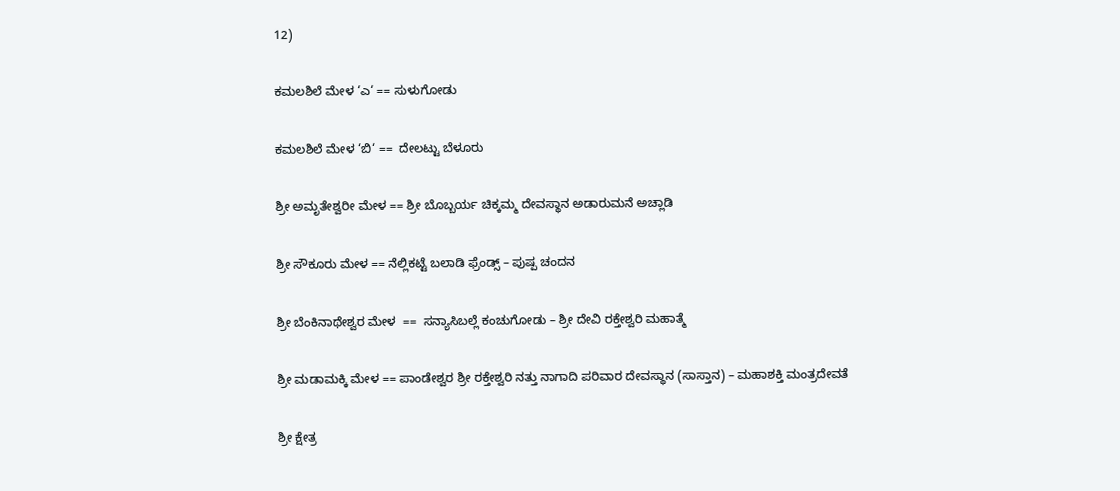12)

ಕಮಲಶಿಲೆ ಮೇಳ ‘ಎ‘ == ಸುಳುಗೋಡು

ಕಮಲಶಿಲೆ ಮೇಳ ‘ಬಿ‘ ==  ದೇಲಟ್ಟು ಬೆಳೂರು

ಶ್ರೀ ಅಮೃತೇಶ್ವರೀ ಮೇಳ == ಶ್ರೀ ಬೊಬ್ಬರ್ಯ ಚಿಕ್ಕಮ್ಮ ದೇವಸ್ಥಾನ ಅಡಾರುಮನೆ ಅಚ್ಲಾಡಿ

ಶ್ರೀ ಸೌಕೂರು ಮೇಳ == ನೆಲ್ಲಿಕಟ್ಟೆ ಬಲಾಡಿ ಫ್ರೆಂಡ್ಸ್ – ಪುಷ್ಪ ಚಂದನ

ಶ್ರೀ ಬೆಂಕಿನಾಥೇಶ್ವರ ಮೇಳ  ==  ಸನ್ಯಾಸಿಬಲ್ಲೆ ಕಂಚುಗೋಡು – ಶ್ರೀ ದೇವಿ ರಕ್ತೇಶ್ವರಿ ಮಹಾತ್ಮೆ

ಶ್ರೀ ಮಡಾಮಕ್ಕಿ ಮೇಳ == ಪಾಂಡೇಶ್ವರ ಶ್ರೀ ರಕ್ತೇಶ್ವರಿ ನತ್ತು ನಾಗಾದಿ ಪರಿವಾರ ದೇವಸ್ಥಾನ (ಸಾಸ್ತಾನ) – ಮಹಾಶಕ್ತಿ ಮಂತ್ರದೇವತೆ

ಶ್ರೀ ಕ್ಷೇತ್ರ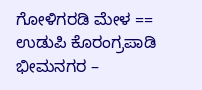ಗೋಳಿಗರಡಿ ಮೇಳ == ಉಡುಪಿ ಕೊರಂಗ್ರಪಾಡಿ ಭೀಮನಗರ –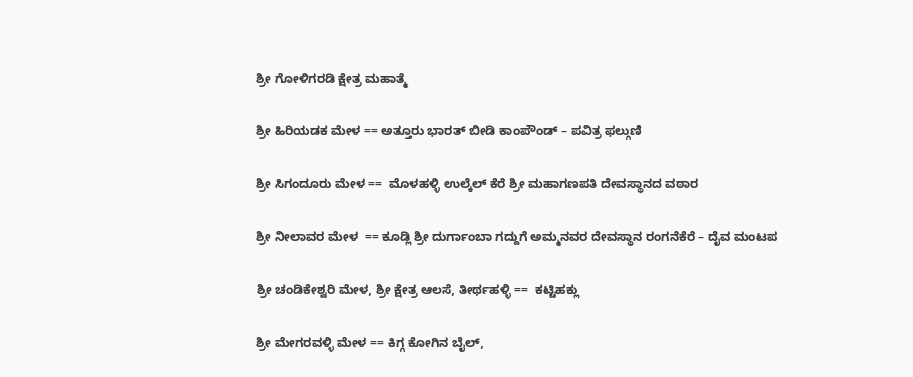ಶ್ರೀ ಗೋಳಿಗರಡಿ ಕ್ಷೇತ್ರ ಮಹಾತ್ಮೆ

ಶ್ರೀ ಹಿರಿಯಡಕ ಮೇಳ == ಅತ್ತೂರು ಭಾರತ್ ಬೀಡಿ ಕಾಂಪೌಂಡ್ – ಪವಿತ್ರ ಫಲ್ಗುಣಿ

ಶ್ರೀ ಸಿಗಂದೂರು ಮೇಳ ==  ಮೊಳಹಳ್ಳಿ ಉಲ್ಕೆಲ್ ಕೆರೆ ಶ್ರೀ ಮಹಾಗಣಪತಿ ದೇವಸ್ಥಾನದ ವಠಾರ

ಶ್ರೀ ನೀಲಾವರ ಮೇಳ  == ಕೂಡ್ಲಿ ಶ್ರೀ ದುರ್ಗಾಂಬಾ ಗದ್ದುಗೆ ಅಮ್ಮನವರ ದೇವಸ್ಥಾನ ರಂಗನೆಕೆರೆ – ದೈವ ಮಂಟಪ

ಶ್ರೀ ಚಂಡಿಕೇಶ್ವರಿ ಮೇಳ, ಶ್ರೀ ಕ್ಷೇತ್ರ ಆಲಸೆ, ತೀರ್ಥಹಳ್ಳಿ ==  ಕಟ್ಟಿಹಕ್ಲು

ಶ್ರೀ ಮೇಗರವಳ್ಳಿ ಮೇಳ == ಕಿಗ್ಗ ಕೋಗಿನ ಬೈಲ್,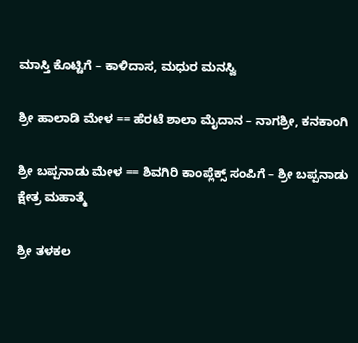ಮಾಸ್ತಿ ಕೊಟ್ಟಿಗೆ – ಕಾಳಿದಾಸ, ಮಧುರ ಮನಸ್ವಿ

ಶ್ರೀ ಹಾಲಾಡಿ ಮೇಳ == ಹೆರಟೆ ಶಾಲಾ ಮೈದಾನ – ನಾಗಶ್ರೀ, ಕನಕಾಂಗಿ

ಶ್ರೀ ಬಪ್ಪನಾಡು ಮೇಳ == ಶಿವಗಿರಿ ಕಾಂಪ್ಲೆಕ್ಸ್ ಸಂಪಿಗೆ – ಶ್ರೀ ಬಪ್ಪನಾಡು ಕ್ಷೇತ್ರ ಮಹಾತ್ಮೆ

ಶ್ರೀ ತಳಕಲ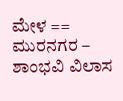ಮೇಳ == ಮುರನಗರ – ಶಾಂಭವಿ ವಿಲಾಸ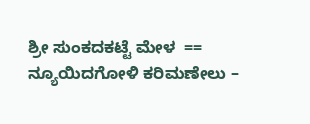ಶ್ರೀ ಸುಂಕದಕಟ್ಟೆ ಮೇಳ  == ನ್ಯೂಯಿದಗೋಳಿ ಕರಿಮಣೇಲು –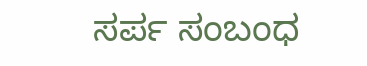ಸರ್ಪ ಸಂಬಂಧ